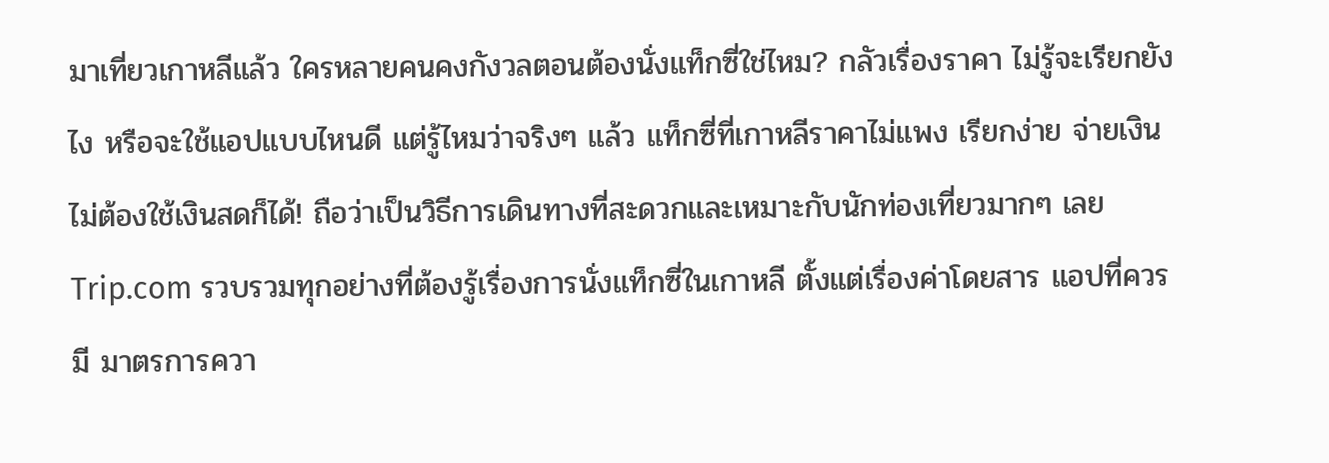มาเที่ยวเกาหลีแล้ว ใครหลายคนคงกังวลตอนต้องนั่งแท็กซี่ใช่ไหม? กลัวเรื่องราคา ไม่รู้จะเรียกยังไง หรือจะใช้แอปแบบไหนดี แต่รู้ไหมว่าจริงๆ แล้ว แท็กซี่ที่เกาหลีราคาไม่แพง เรียกง่าย จ่ายเงินไม่ต้องใช้เงินสดก็ได้! ถือว่าเป็นวิธีการเดินทางที่สะดวกและเหมาะกับนักท่องเที่ยวมากๆ เลย Trip.com รวบรวมทุกอย่างที่ต้องรู้เรื่องการนั่งแท็กซี่ในเกาหลี ตั้งแต่เรื่องค่าโดยสาร แอปที่ควรมี มาตรการควา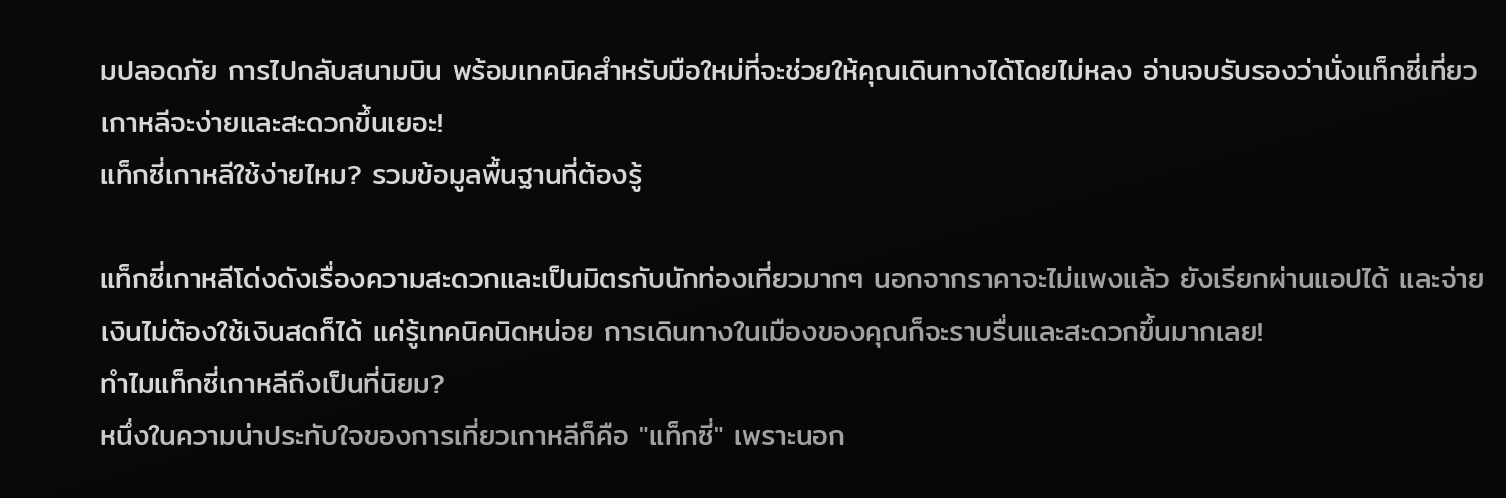มปลอดภัย การไปกลับสนามบิน พร้อมเทคนิคสำหรับมือใหม่ที่จะช่วยให้คุณเดินทางได้โดยไม่หลง อ่านจบรับรองว่านั่งแท็กซี่เที่ยวเกาหลีจะง่ายและสะดวกขึ้นเยอะ!
แท็กซี่เกาหลีใช้ง่ายไหม? รวมข้อมูลพื้นฐานที่ต้องรู้

แท็กซี่เกาหลีโด่งดังเรื่องความสะดวกและเป็นมิตรกับนักท่องเที่ยวมากๆ นอกจากราคาจะไม่แพงแล้ว ยังเรียกผ่านแอปได้ และจ่ายเงินไม่ต้องใช้เงินสดก็ได้ แค่รู้เทคนิคนิดหน่อย การเดินทางในเมืองของคุณก็จะราบรื่นและสะดวกขึ้นมากเลย!
ทำไมแท็กซี่เกาหลีถึงเป็นที่นิยม?
หนึ่งในความน่าประทับใจของการเที่ยวเกาหลีก็คือ "แท็กซี่" เพราะนอก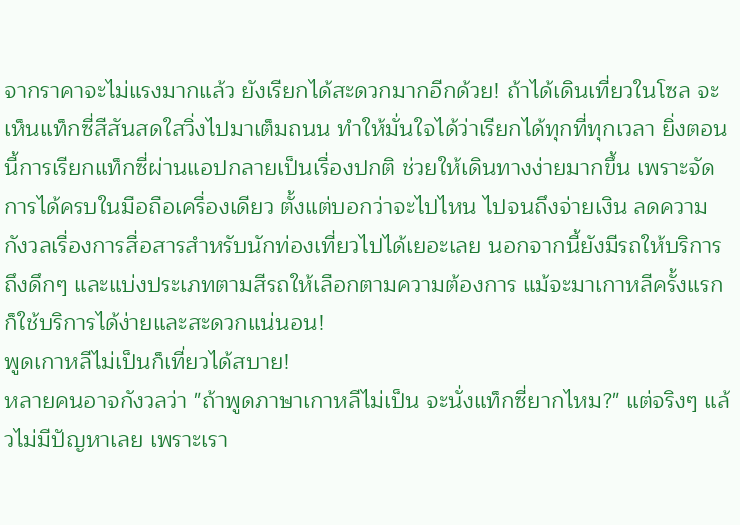จากราคาจะไม่แรงมากแล้ว ยังเรียกได้สะดวกมากอีกด้วย! ถ้าได้เดินเที่ยวในโซล จะเห็นแท็กซี่สีสันสดใสวิ่งไปมาเต็มถนน ทำให้มั่นใจได้ว่าเรียกได้ทุกที่ทุกเวลา ยิ่งตอนนี้การเรียกแท็กซี่ผ่านแอปกลายเป็นเรื่องปกติ ช่วยให้เดินทางง่ายมากขึ้น เพราะจัดการได้ครบในมือถือเครื่องเดียว ตั้งแต่บอกว่าจะไปไหน ไปจนถึงจ่ายเงิน ลดความกังวลเรื่องการสื่อสารสำหรับนักท่องเที่ยวไปได้เยอะเลย นอกจากนี้ยังมีรถให้บริการถึงดึกๆ และแบ่งประเภทตามสีรถให้เลือกตามความต้องการ แม้จะมาเกาหลีครั้งแรกก็ใช้บริการได้ง่ายและสะดวกแน่นอน!
พูดเกาหลีไม่เป็นก็เที่ยวได้สบาย!
หลายคนอาจกังวลว่า "ถ้าพูดภาษาเกาหลีไม่เป็น จะนั่งแท็กซี่ยากไหม?" แต่จริงๆ แล้วไม่มีปัญหาเลย เพราะเรา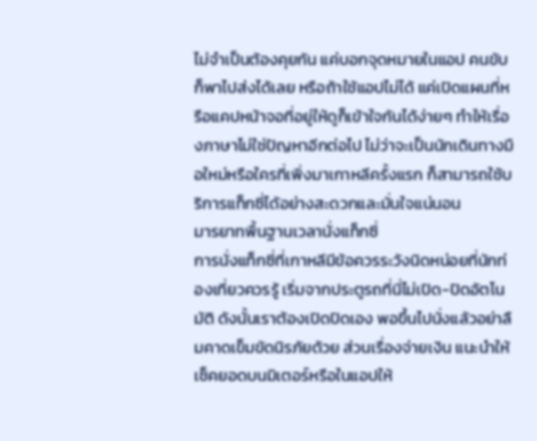ไม่จำเป็นต้องคุยกัน แค่บอกจุดหมายในแอป คนขับก็พาไปส่งได้เลย หรือถ้าใช้แอปไม่ได้ แค่เปิดแผนที่หรือแคปหน้าจอที่อยู่ให้ดูก็เข้าใจกันได้ง่ายๆ ทำให้เรื่องภาษาไม่ใช่ปัญหาอีกต่อไป ไม่ว่าจะเป็นนักเดินทางมือใหม่หรือใครที่เพิ่งมาเกาหลีครั้งแรก ก็สามารถใช้บริการแท็กซี่ได้อย่างสะดวกและมั่นใจแน่นอน
มารยาทพื้นฐานเวลานั่งแท็กซี่
การนั่งแท็กซี่ที่เกาหลีมีข้อควรระวังนิดหน่อยที่นักท่องเที่ยวควรรู้ เริ่มจากประตูรถที่นี่ไม่เปิด-ปิดอัตโนมัติ ดังนั้นเราต้องเปิดปิดเอง พอขึ้นไปนั่งแล้วอย่าลืมคาดเข็มขัดนิรภัยด้วย ส่วนเรื่องจ่ายเงิน แนะนำให้เช็คยอดบนมิเตอร์หรือในแอปให้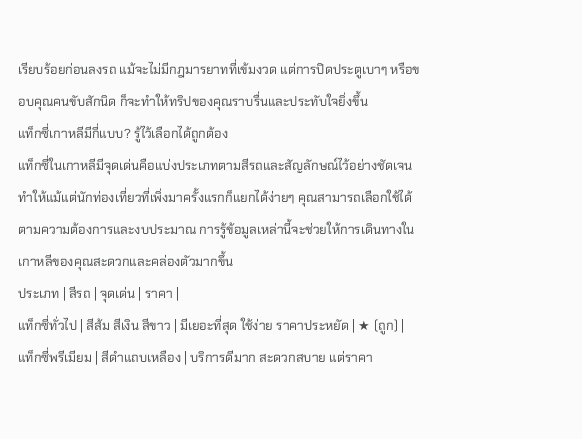เรียบร้อยก่อนลงรถ แม้จะไม่มีกฎมารยาทที่เข้มงวด แต่การปิดประตูเบาๆ หรือขอบคุณคนขับสักนิด ก็จะทำให้ทริปของคุณราบรื่นและประทับใจยิ่งขึ้น
แท็กซี่เกาหลีมีกี่แบบ? รู้ไว้เลือกได้ถูกต้อง
แท็กซี่ในเกาหลีมีจุดเด่นคือแบ่งประเภทตามสีรถและสัญลักษณ์ไว้อย่างชัดเจน ทำให้แม้แต่นักท่องเที่ยวที่เพิ่งมาครั้งแรกก็แยกได้ง่ายๆ คุณสามารถเลือกใช้ได้ตามความต้องการและงบประมาณ การรู้ข้อมูลเหล่านี้จะช่วยให้การเดินทางในเกาหลีของคุณสะดวกและคล่องตัวมากขึ้น
ประเภท | สีรถ | จุดเด่น | ราคา |
แท็กซี่ทั่วไป | สีส้ม สีเงิน สีขาว | มีเยอะที่สุด ใช้ง่าย ราคาประหยัด | ★ (ถูก) |
แท็กซี่พรีเมียม | สีดำแถบเหลือง | บริการดีมาก สะดวกสบาย แต่ราคา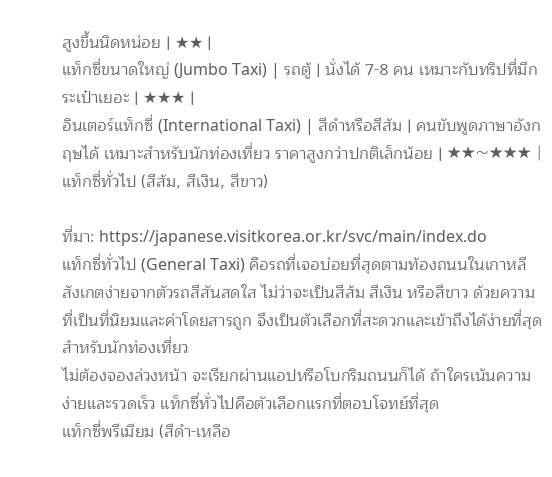สูงขึ้นนิดหน่อย | ★★ |
แท็กซี่ขนาดใหญ่ (Jumbo Taxi) | รถตู้ | นั่งได้ 7-8 คน เหมาะกับทริปที่มีกระเป๋าเยอะ | ★★★ |
อินเตอร์แท็กซี่ (International Taxi) | สีดำหรือสีส้ม | คนขับพูดภาษาอังกฤษได้ เหมาะสำหรับนักท่องเที่ยว ราคาสูงกว่าปกติเล็กน้อย | ★★〜★★★ |
แท็กซี่ทั่วไป (สีส้ม, สีเงิน, สีขาว)

ที่มา: https://japanese.visitkorea.or.kr/svc/main/index.do
แท็กซี่ทั่วไป (General Taxi) คือรถที่เจอบ่อยที่สุดตามท้องถนนในเกาหลี สังเกตง่ายจากตัวรถสีสันสดใส ไม่ว่าจะเป็นสีส้ม สีเงิน หรือสีขาว ด้วยความที่เป็นที่นิยมและค่าโดยสารถูก จึงเป็นตัวเลือกที่สะดวกและเข้าถึงได้ง่ายที่สุดสำหรับนักท่องเที่ยว
ไม่ต้องจองล่วงหน้า จะเรียกผ่านแอปหรือโบกริมถนนก็ได้ ถ้าใครเน้นความง่ายและรวดเร็ว แท็กซี่ทั่วไปคือตัวเลือกแรกที่ตอบโจทย์ที่สุด
แท็กซี่พรีเมียม (สีดำ-เหลือ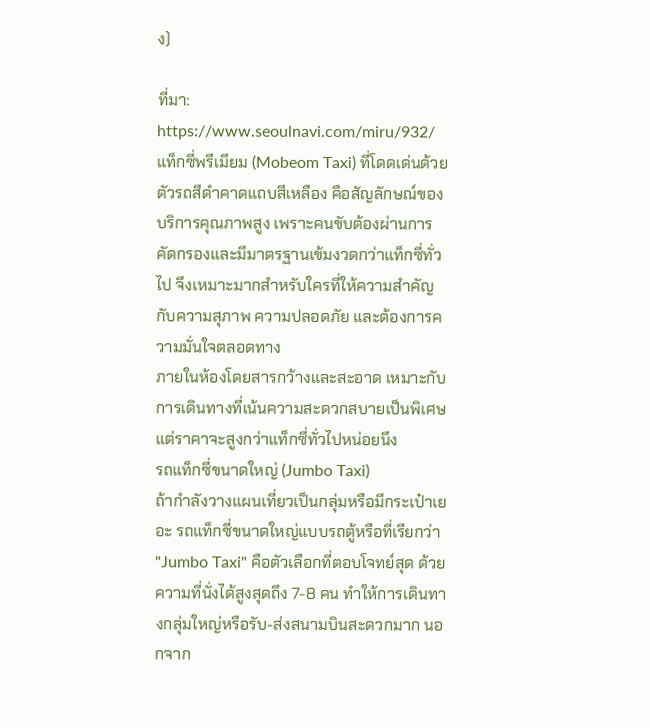ง)

ที่มา: https://www.seoulnavi.com/miru/932/
แท็กซี่พรีเมียม (Mobeom Taxi) ที่โดดเด่นด้วยตัวรถสีดำคาดแถบสีเหลือง คือสัญลักษณ์ของบริการคุณภาพสูง เพราะคนขับต้องผ่านการคัดกรองและมีมาตรฐานเข้มงวดกว่าแท็กซี่ทั่วไป จึงเหมาะมากสำหรับใครที่ให้ความสำคัญกับความสุภาพ ความปลอดภัย และต้องการความมั่นใจตลอดทาง
ภายในห้องโดยสารกว้างและสะอาด เหมาะกับการเดินทางที่เน้นความสะดวกสบายเป็นพิเศษ แต่ราคาจะสูงกว่าแท็กซี่ทั่วไปหน่อยนึง
รถแท็กซี่ขนาดใหญ่ (Jumbo Taxi)
ถ้ากำลังวางแผนเที่ยวเป็นกลุ่มหรือมีกระเป๋าเยอะ รถแท็กซี่ขนาดใหญ่แบบรถตู้หรือที่เรียกว่า "Jumbo Taxi" คือตัวเลือกที่ตอบโจทย์สุด ด้วยความที่นั่งได้สูงสุดถึง 7-8 คน ทำให้การเดินทางกลุ่มใหญ่หรือรับ-ส่งสนามบินสะดวกมาก นอกจาก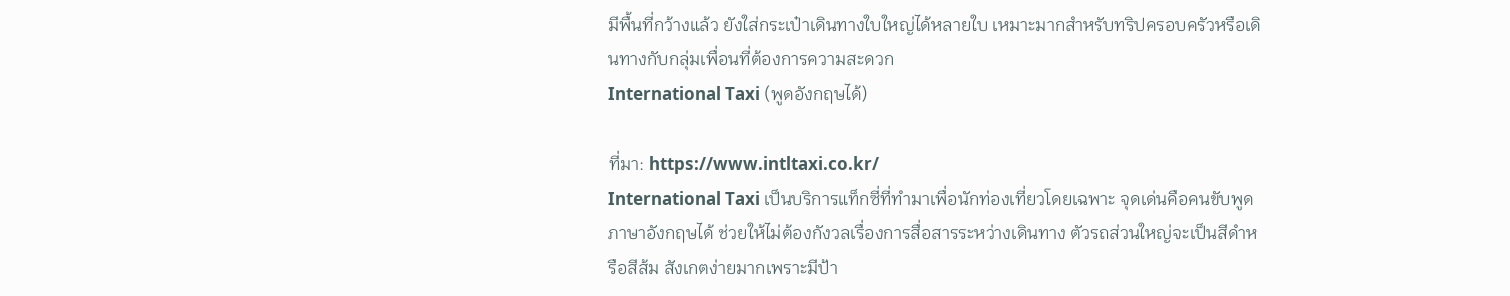มีพื้นที่กว้างแล้ว ยังใส่กระเป๋าเดินทางใบใหญ่ได้หลายใบ เหมาะมากสำหรับทริปครอบครัวหรือเดินทางกับกลุ่มเพื่อนที่ต้องการความสะดวก
International Taxi (พูดอังกฤษได้)

ที่มา: https://www.intltaxi.co.kr/
International Taxi เป็นบริการแท็กซี่ที่ทำมาเพื่อนักท่องเที่ยวโดยเฉพาะ จุดเด่นคือคนขับพูดภาษาอังกฤษได้ ช่วยให้ไม่ต้องกังวลเรื่องการสื่อสารระหว่างเดินทาง ตัวรถส่วนใหญ่จะเป็นสีดำหรือสีส้ม สังเกตง่ายมากเพราะมีป้า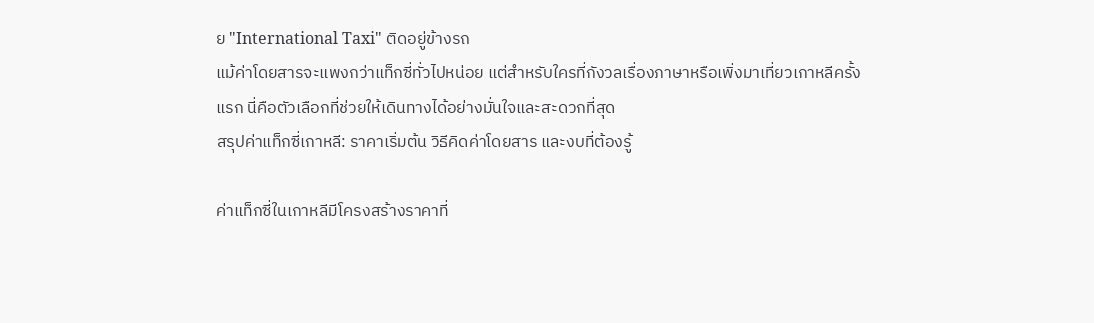ย "International Taxi" ติดอยู่ข้างรถ
แม้ค่าโดยสารจะแพงกว่าแท็กซี่ทั่วไปหน่อย แต่สำหรับใครที่กังวลเรื่องภาษาหรือเพิ่งมาเที่ยวเกาหลีครั้งแรก นี่คือตัวเลือกที่ช่วยให้เดินทางได้อย่างมั่นใจและสะดวกที่สุด
สรุปค่าแท็กซี่เกาหลี: ราคาเริ่มต้น วิธีคิดค่าโดยสาร และงบที่ต้องรู้

ค่าแท็กซี่ในเกาหลีมีโครงสร้างราคาที่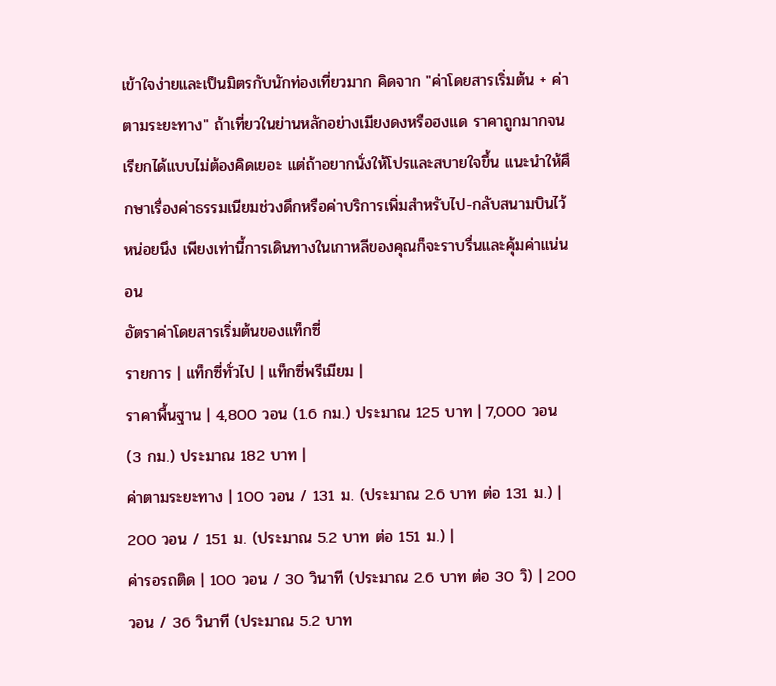เข้าใจง่ายและเป็นมิตรกับนักท่องเที่ยวมาก คิดจาก "ค่าโดยสารเริ่มต้น + ค่าตามระยะทาง" ถ้าเที่ยวในย่านหลักอย่างเมียงดงหรือฮงแด ราคาถูกมากจนเรียกได้แบบไม่ต้องคิดเยอะ แต่ถ้าอยากนั่งให้โปรและสบายใจขึ้น แนะนำให้ศึกษาเรื่องค่าธรรมเนียมช่วงดึกหรือค่าบริการเพิ่มสำหรับไป-กลับสนามบินไว้หน่อยนึง เพียงเท่านี้การเดินทางในเกาหลีของคุณก็จะราบรื่นและคุ้มค่าแน่นอน
อัตราค่าโดยสารเริ่มต้นของแท็กซี่
รายการ | แท็กซี่ทั่วไป | แท็กซี่พรีเมียม |
ราคาพื้นฐาน | 4,800 วอน (1.6 กม.) ประมาณ 125 บาท | 7,000 วอน (3 กม.) ประมาณ 182 บาท |
ค่าตามระยะทาง | 100 วอน / 131 ม. (ประมาณ 2.6 บาท ต่อ 131 ม.) | 200 วอน / 151 ม. (ประมาณ 5.2 บาท ต่อ 151 ม.) |
ค่ารอรถติด | 100 วอน / 30 วินาที (ประมาณ 2.6 บาท ต่อ 30 วิ) | 200 วอน / 36 วินาที (ประมาณ 5.2 บาท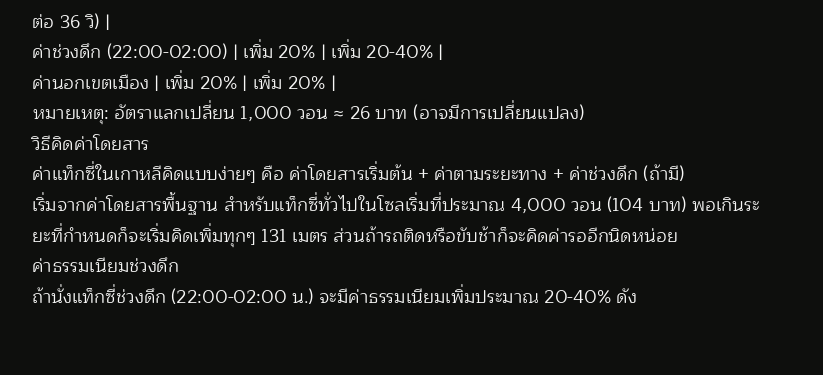ต่อ 36 วิ) |
ค่าช่วงดึก (22:00-02:00) | เพิ่ม 20% | เพิ่ม 20-40% |
ค่านอกเขตเมือง | เพิ่ม 20% | เพิ่ม 20% |
หมายเหตุ: อัตราแลกเปลี่ยน 1,000 วอน ≈ 26 บาท (อาจมีการเปลี่ยนแปลง)
วิธีคิดค่าโดยสาร
ค่าแท็กซี่ในเกาหลีคิดแบบง่ายๆ คือ ค่าโดยสารเริ่มต้น + ค่าตามระยะทาง + ค่าช่วงดึก (ถ้ามี)
เริ่มจากค่าโดยสารพื้นฐาน สำหรับแท็กซี่ทั่วไปในโซลเริ่มที่ประมาณ 4,000 วอน (104 บาท) พอเกินระยะที่กำหนดก็จะเริ่มคิดเพิ่มทุกๆ 131 เมตร ส่วนถ้ารถติดหรือขับช้าก็จะคิดค่ารออีกนิดหน่อย
ค่าธรรมเนียมช่วงดึก
ถ้านั่งแท็กซี่ช่วงดึก (22:00-02:00 น.) จะมีค่าธรรมเนียมเพิ่มประมาณ 20-40% ดัง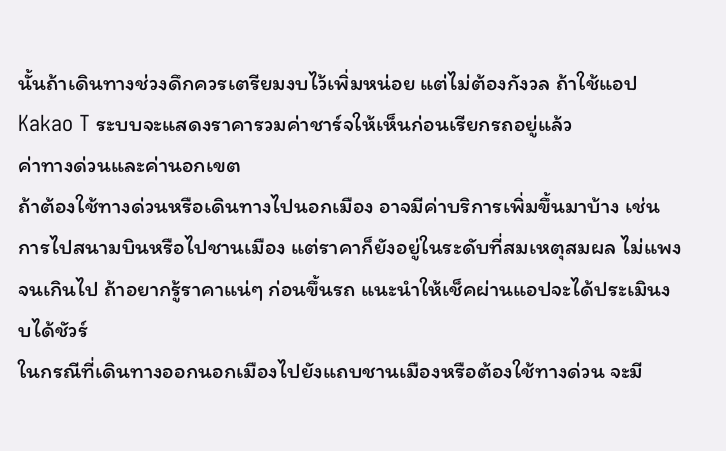นั้นถ้าเดินทางช่วงดึกควรเตรียมงบไว้เพิ่มหน่อย แต่ไม่ต้องกังวล ถ้าใช้แอป Kakao T ระบบจะแสดงราคารวมค่าชาร์จให้เห็นก่อนเรียกรถอยู่แล้ว
ค่าทางด่วนและค่านอกเขต
ถ้าต้องใช้ทางด่วนหรือเดินทางไปนอกเมือง อาจมีค่าบริการเพิ่มขึ้นมาบ้าง เช่น การไปสนามบินหรือไปชานเมือง แต่ราคาก็ยังอยู่ในระดับที่สมเหตุสมผล ไม่แพงจนเกินไป ถ้าอยากรู้ราคาแน่ๆ ก่อนขึ้นรถ แนะนำให้เช็คผ่านแอปจะได้ประเมินงบได้ชัวร์
ในกรณีที่เดินทางออกนอกเมืองไปยังแถบชานเมืองหรือต้องใช้ทางด่วน จะมี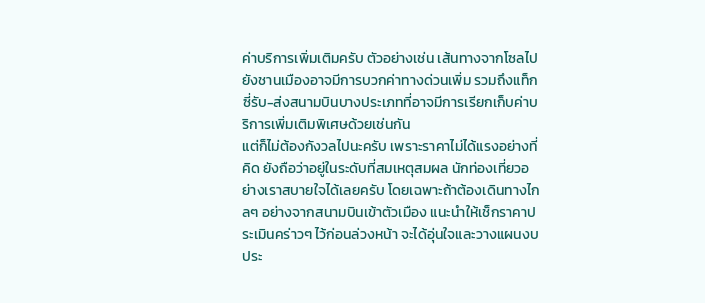ค่าบริการเพิ่มเติมครับ ตัวอย่างเช่น เส้นทางจากโซลไปยังชานเมืองอาจมีการบวกค่าทางด่วนเพิ่ม รวมถึงแท็กซี่รับ-ส่งสนามบินบางประเภทที่อาจมีการเรียกเก็บค่าบริการเพิ่มเติมพิเศษด้วยเช่นกัน
แต่ก็ไม่ต้องกังวลไปนะครับ เพราะราคาไม่ได้แรงอย่างที่คิด ยังถือว่าอยู่ในระดับที่สมเหตุสมผล นักท่องเที่ยวอย่างเราสบายใจได้เลยครับ โดยเฉพาะถ้าต้องเดินทางไกลๆ อย่างจากสนามบินเข้าตัวเมือง แนะนำให้เช็กราคาประเมินคร่าวๆ ไว้ก่อนล่วงหน้า จะได้อุ่นใจและวางแผนงบประ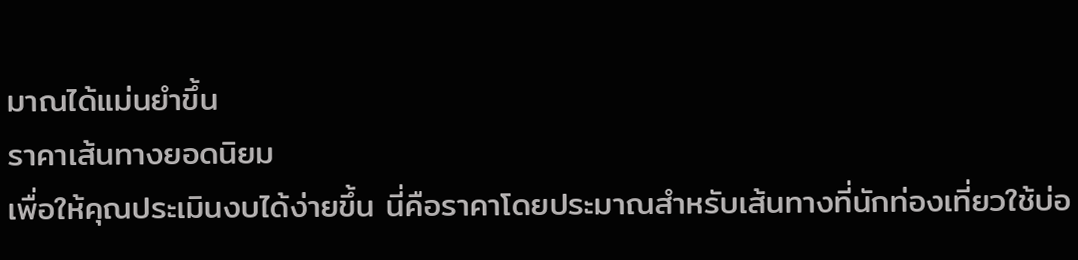มาณได้แม่นยำขึ้น
ราคาเส้นทางยอดนิยม
เพื่อให้คุณประเมินงบได้ง่ายขึ้น นี่คือราคาโดยประมาณสำหรับเส้นทางที่นักท่องเที่ยวใช้บ่อ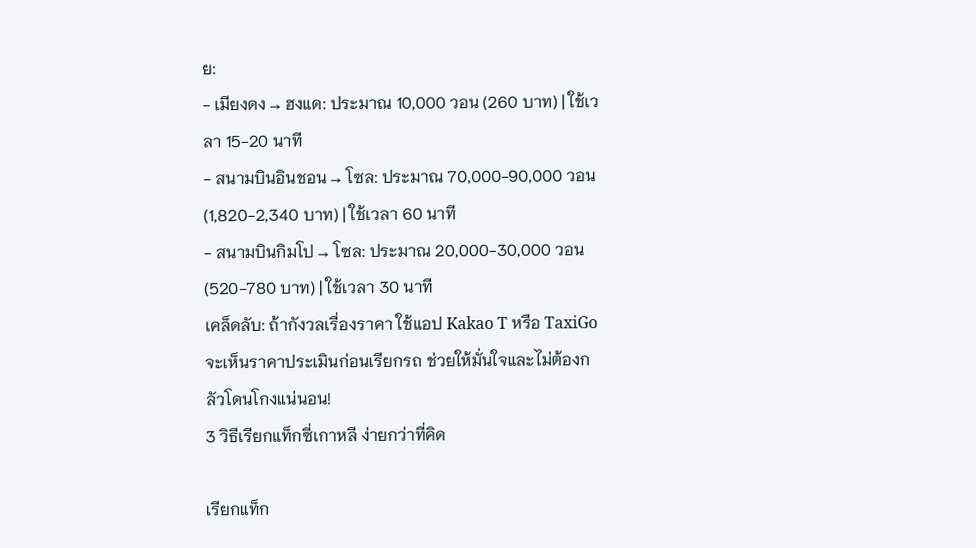ย:
- เมียงดง → ฮงแด: ประมาณ 10,000 วอน (260 บาท) | ใช้เวลา 15-20 นาที
- สนามบินอินชอน → โซล: ประมาณ 70,000-90,000 วอน (1,820-2,340 บาท) | ใช้เวลา 60 นาที
- สนามบินกิมโป → โซล: ประมาณ 20,000-30,000 วอน (520-780 บาท) | ใช้เวลา 30 นาที
เคล็ดลับ: ถ้ากังวลเรื่องราคา ใช้แอป Kakao T หรือ TaxiGo จะเห็นราคาประเมินก่อนเรียกรถ ช่วยให้มั่นใจและไม่ต้องกลัวโดนโกงแน่นอน!
3 วิธีเรียกแท็กซี่เกาหลี ง่ายกว่าที่คิด

เรียกแท็ก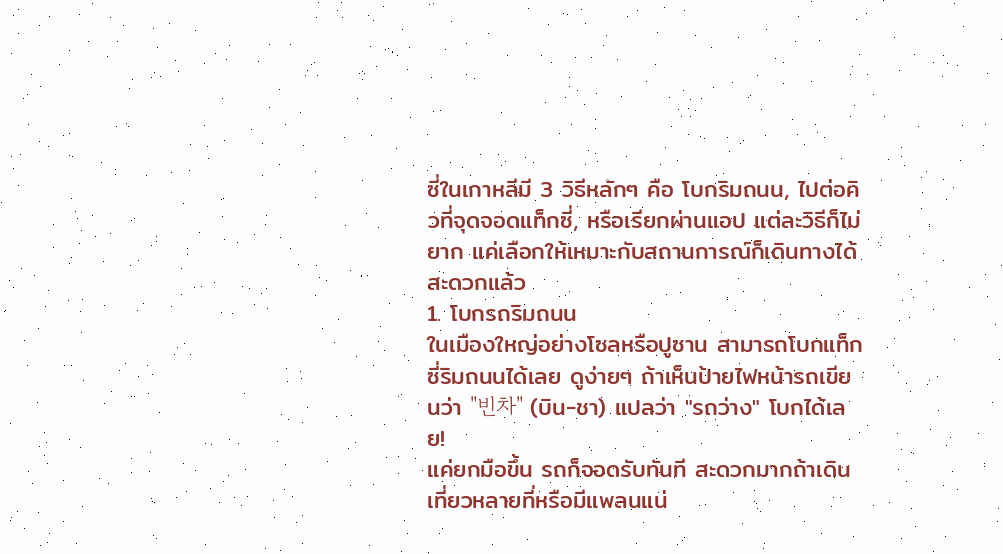ซี่ในเกาหลีมี 3 วิธีหลักๆ คือ โบกริมถนน, ไปต่อคิวที่จุดจอดแท็กซี่, หรือเรียกผ่านแอป แต่ละวิธีก็ไม่ยาก แค่เลือกให้เหมาะกับสถานการณ์ก็เดินทางได้สะดวกแล้ว
1. โบกรถริมถนน
ในเมืองใหญ่อย่างโซลหรือปูซาน สามารถโบกแท็กซี่ริมถนนได้เลย ดูง่ายๆ ถ้าเห็นป้ายไฟหน้ารถเขียนว่า "빈차" (บิน-ชา) แปลว่า "รถว่าง" โบกได้เลย!
แค่ยกมือขึ้น รถก็จอดรับทันที สะดวกมากถ้าเดินเที่ยวหลายที่หรือมีแพลนแน่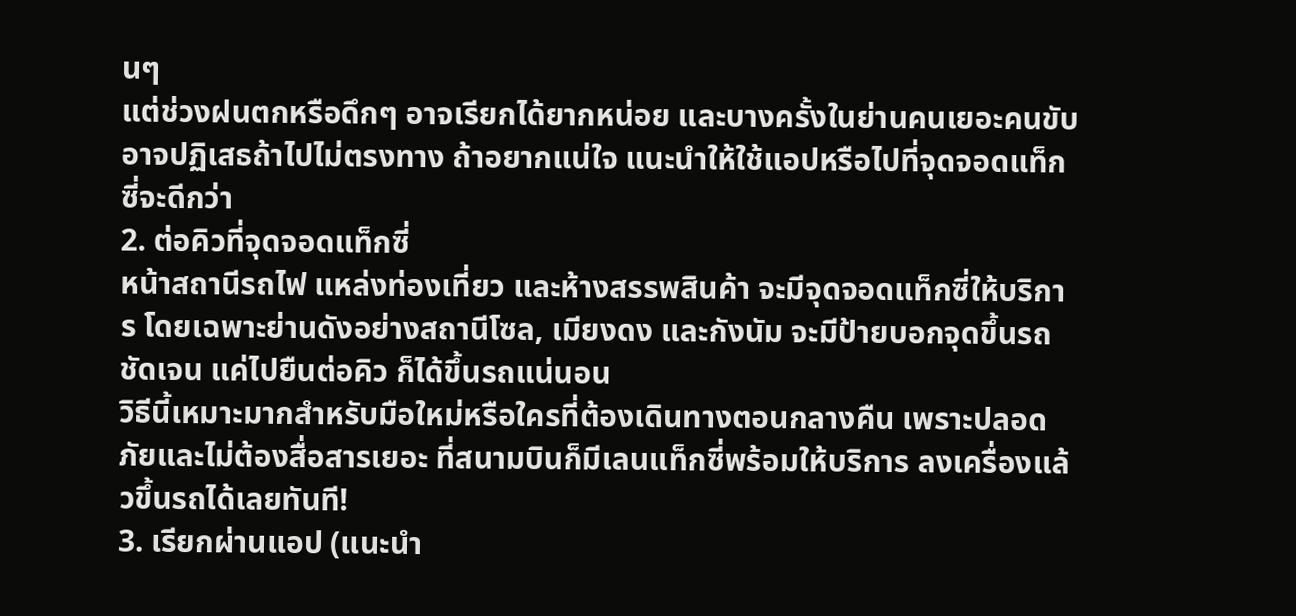นๆ
แต่ช่วงฝนตกหรือดึกๆ อาจเรียกได้ยากหน่อย และบางครั้งในย่านคนเยอะคนขับอาจปฏิเสธถ้าไปไม่ตรงทาง ถ้าอยากแน่ใจ แนะนำให้ใช้แอปหรือไปที่จุดจอดแท็กซี่จะดีกว่า
2. ต่อคิวที่จุดจอดแท็กซี่
หน้าสถานีรถไฟ แหล่งท่องเที่ยว และห้างสรรพสินค้า จะมีจุดจอดแท็กซี่ให้บริการ โดยเฉพาะย่านดังอย่างสถานีโซล, เมียงดง และกังนัม จะมีป้ายบอกจุดขึ้นรถชัดเจน แค่ไปยืนต่อคิว ก็ได้ขึ้นรถแน่นอน
วิธีนี้เหมาะมากสำหรับมือใหม่หรือใครที่ต้องเดินทางตอนกลางคืน เพราะปลอดภัยและไม่ต้องสื่อสารเยอะ ที่สนามบินก็มีเลนแท็กซี่พร้อมให้บริการ ลงเครื่องแล้วขึ้นรถได้เลยทันที!
3. เรียกผ่านแอป (แนะนำ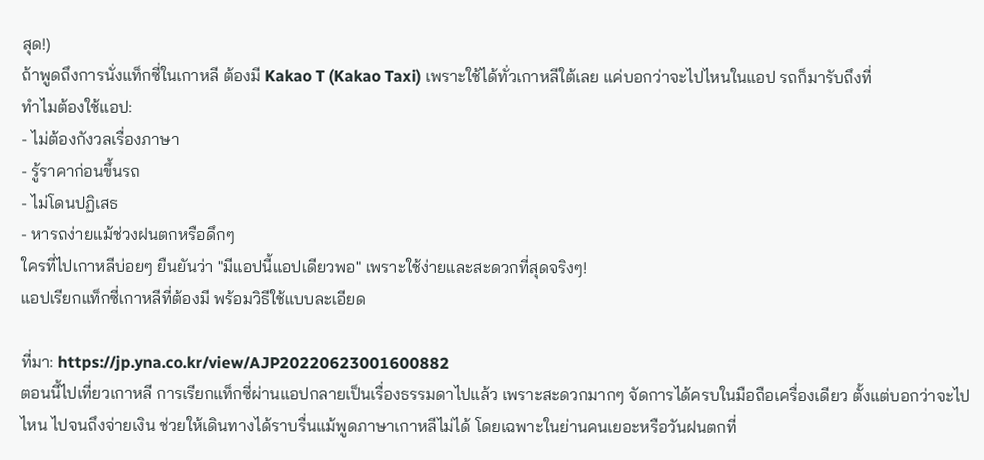สุด!)
ถ้าพูดถึงการนั่งแท็กซี่ในเกาหลี ต้องมี Kakao T (Kakao Taxi) เพราะใช้ได้ทั่วเกาหลีใต้เลย แค่บอกว่าจะไปไหนในแอป รถก็มารับถึงที่
ทำไมต้องใช้แอป:
- ไม่ต้องกังวลเรื่องภาษา
- รู้ราคาก่อนขึ้นรถ
- ไม่โดนปฏิเสธ
- หารถง่ายแม้ช่วงฝนตกหรือดึกๆ
ใครที่ไปเกาหลีบ่อยๆ ยืนยันว่า "มีแอปนี้แอปเดียวพอ" เพราะใช้ง่ายและสะดวกที่สุดจริงๆ!
แอปเรียกแท็กซี่เกาหลีที่ต้องมี พร้อมวิธีใช้แบบละเอียด

ที่มา: https://jp.yna.co.kr/view/AJP20220623001600882
ตอนนี้ไปเที่ยวเกาหลี การเรียกแท็กซี่ผ่านแอปกลายเป็นเรื่องธรรมดาไปแล้ว เพราะสะดวกมากๆ จัดการได้ครบในมือถือเครื่องเดียว ตั้งแต่บอกว่าจะไปไหน ไปจนถึงจ่ายเงิน ช่วยให้เดินทางได้ราบรื่นแม้พูดภาษาเกาหลีไม่ได้ โดยเฉพาะในย่านคนเยอะหรือวันฝนตกที่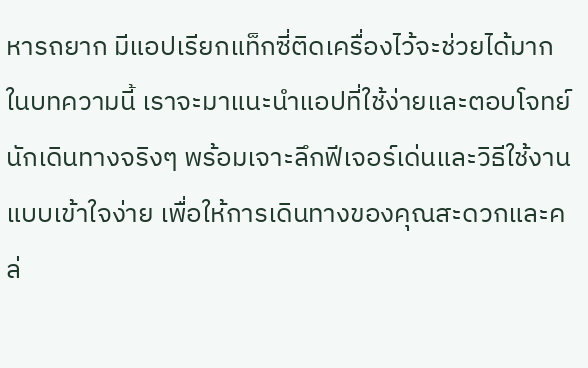หารถยาก มีแอปเรียกแท็กซี่ติดเครื่องไว้จะช่วยได้มาก
ในบทความนี้ เราจะมาแนะนำแอปที่ใช้ง่ายและตอบโจทย์นักเดินทางจริงๆ พร้อมเจาะลึกฟีเจอร์เด่นและวิธีใช้งานแบบเข้าใจง่าย เพื่อให้การเดินทางของคุณสะดวกและคล่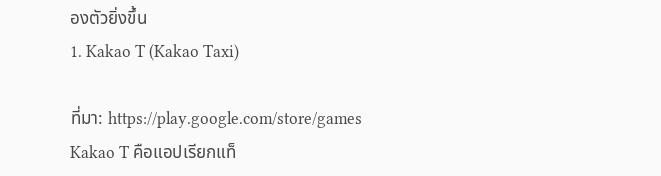องตัวยิ่งขึ้น
1. Kakao T (Kakao Taxi)

ที่มา: https://play.google.com/store/games
Kakao T คือแอปเรียกแท็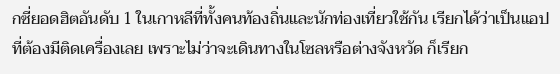กซี่ยอดฮิตอันดับ 1 ในเกาหลีที่ทั้งคนท้องถิ่นและนักท่องเที่ยวใช้กัน เรียกได้ว่าเป็นแอปที่ต้องมีติดเครื่องเลย เพราะไม่ว่าจะเดินทางในโซลหรือต่างจังหวัด ก็เรียก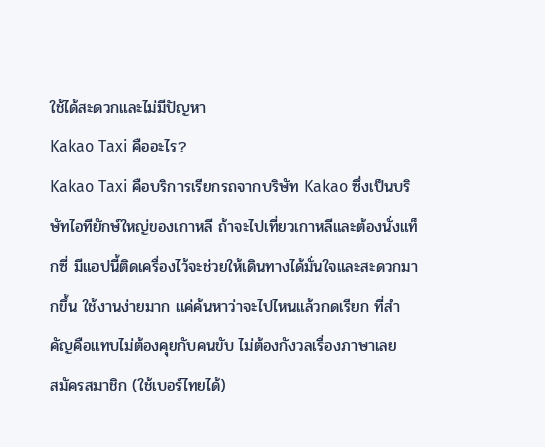ใช้ได้สะดวกและไม่มีปัญหา
Kakao Taxi คืออะไร?
Kakao Taxi คือบริการเรียกรถจากบริษัท Kakao ซึ่งเป็นบริษัทไอทียักษ์ใหญ่ของเกาหลี ถ้าจะไปเที่ยวเกาหลีและต้องนั่งแท็กซี่ มีแอปนี้ติดเครื่องไว้จะช่วยให้เดินทางได้มั่นใจและสะดวกมากขึ้น ใช้งานง่ายมาก แค่ค้นหาว่าจะไปไหนแล้วกดเรียก ที่สำคัญคือแทบไม่ต้องคุยกับคนขับ ไม่ต้องกังวลเรื่องภาษาเลย
สมัครสมาชิก (ใช้เบอร์ไทยได้)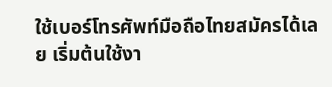ใช้เบอร์โทรศัพท์มือถือไทยสมัครได้เลย เริ่มต้นใช้งา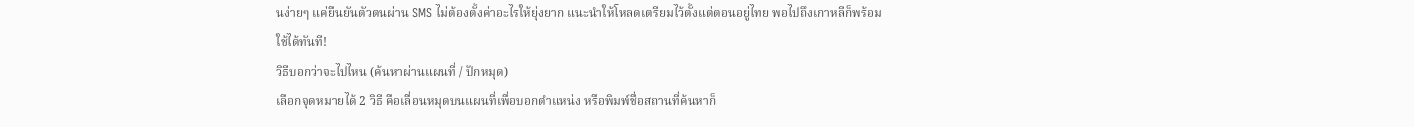นง่ายๆ แค่ยืนยันตัวตนผ่าน SMS ไม่ต้องตั้งค่าอะไรให้ยุ่งยาก แนะนำให้โหลดเตรียมไว้ตั้งแต่ตอนอยู่ไทย พอไปถึงเกาหลีก็พร้อมใช้ได้ทันที!
วิธีบอกว่าจะไปไหน (ค้นหาผ่านแผนที่ / ปักหมุด)
เลือกจุดหมายได้ 2 วิธี คือเลื่อนหมุดบนแผนที่เพื่อบอกตำแหน่ง หรือพิมพ์ชื่อสถานที่ค้นหาก็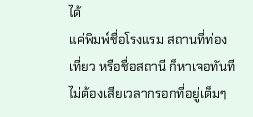ได้
แค่พิมพ์ชื่อโรงแรม สถานที่ท่องเที่ยว หรือชื่อสถานี ก็หาเจอทันที ไม่ต้องเสียเวลากรอกที่อยู่เต็มๆ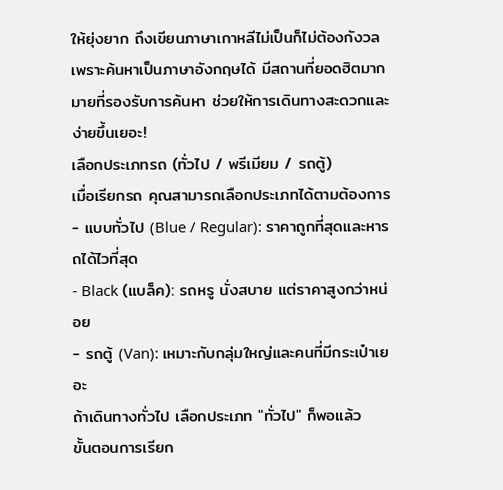ให้ยุ่งยาก ถึงเขียนภาษาเกาหลีไม่เป็นก็ไม่ต้องกังวล เพราะค้นหาเป็นภาษาอังกฤษได้ มีสถานที่ยอดฮิตมากมายที่รองรับการค้นหา ช่วยให้การเดินทางสะดวกและง่ายขึ้นเยอะ!
เลือกประเภทรถ (ทั่วไป / พรีเมียม / รถตู้)
เมื่อเรียกรถ คุณสามารถเลือกประเภทได้ตามต้องการ
- แบบทั่วไป (Blue / Regular): ราคาถูกที่สุดและหารถได้ไวที่สุด
- Black (แบล็ค): รถหรู นั่งสบาย แต่ราคาสูงกว่าหน่อย
- รถตู้ (Van): เหมาะกับกลุ่มใหญ่และคนที่มีกระเป๋าเยอะ
ถ้าเดินทางทั่วไป เลือกประเภท "ทั่วไป" ก็พอแล้ว
ขั้นตอนการเรียก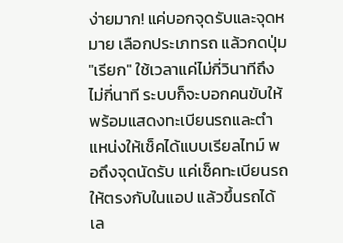ง่ายมาก! แค่บอกจุดรับและจุดหมาย เลือกประเภทรถ แล้วกดปุ่ม "เรียก" ใช้เวลาแค่ไม่กี่วินาทีถึงไม่กี่นาที ระบบก็จะบอกคนขับให้ พร้อมแสดงทะเบียนรถและตำแหน่งให้เช็คได้แบบเรียลไทม์ พอถึงจุดนัดรับ แค่เช็คทะเบียนรถให้ตรงกับในแอป แล้วขึ้นรถได้เล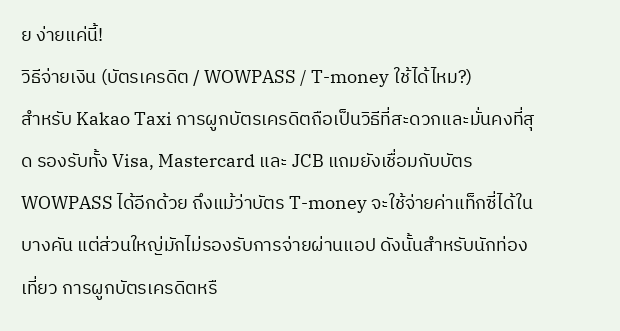ย ง่ายแค่นี้!
วิธีจ่ายเงิน (บัตรเครดิต / WOWPASS / T-money ใช้ได้ไหม?)
สำหรับ Kakao Taxi การผูกบัตรเครดิตถือเป็นวิธีที่สะดวกและมั่นคงที่สุด รองรับทั้ง Visa, Mastercard และ JCB แถมยังเชื่อมกับบัตร WOWPASS ได้อีกด้วย ถึงแม้ว่าบัตร T-money จะใช้จ่ายค่าแท็กซี่ได้ในบางคัน แต่ส่วนใหญ่มักไม่รองรับการจ่ายผ่านแอป ดังนั้นสำหรับนักท่องเที่ยว การผูกบัตรเครดิตหรื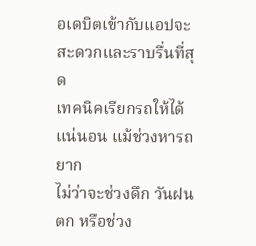อเดบิตเข้ากับแอปจะสะดวกและราบรื่นที่สุด
เทคนิคเรียกรถให้ได้แน่นอน แม้ช่วงหารถยาก
ไม่ว่าจะช่วงดึก วันฝนตก หรือช่วง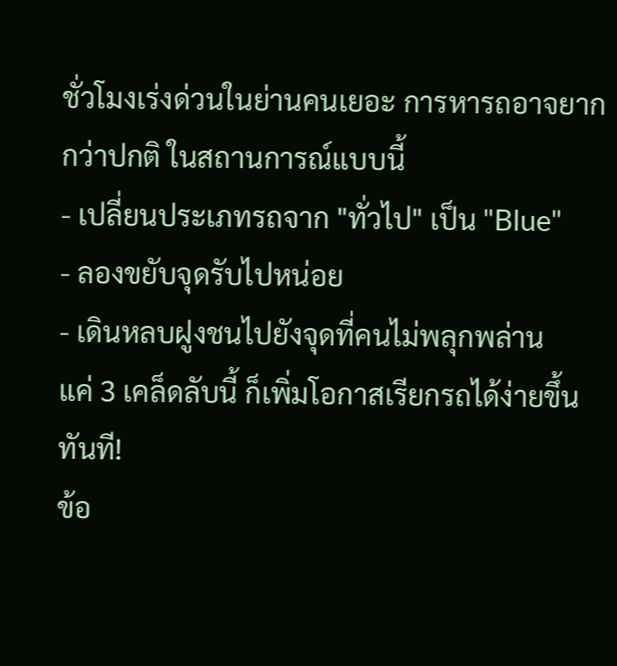ชั่วโมงเร่งด่วนในย่านคนเยอะ การหารถอาจยากกว่าปกติ ในสถานการณ์แบบนี้
- เปลี่ยนประเภทรถจาก "ทั่วไป" เป็น "Blue"
- ลองขยับจุดรับไปหน่อย
- เดินหลบฝูงชนไปยังจุดที่คนไม่พลุกพล่าน
แค่ 3 เคล็ดลับนี้ ก็เพิ่มโอกาสเรียกรถได้ง่ายขึ้นทันที!
ข้อ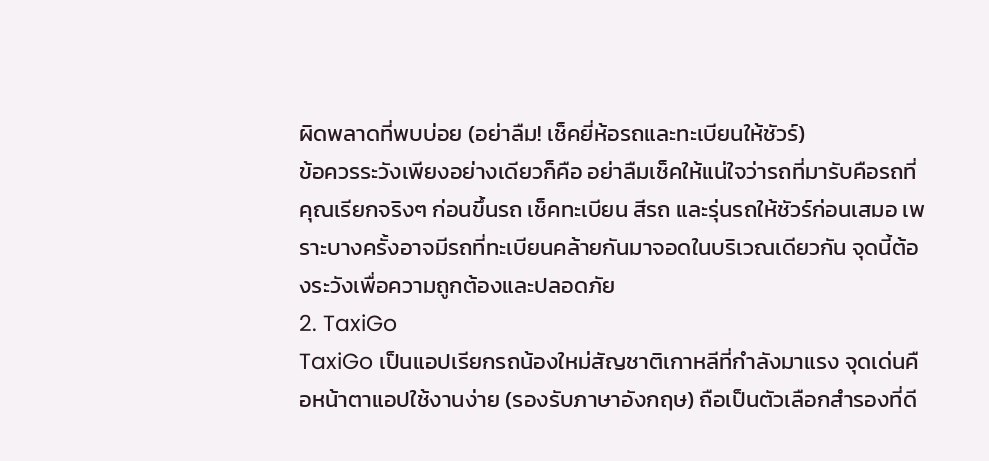ผิดพลาดที่พบบ่อย (อย่าลืม! เช็คยี่ห้อรถและทะเบียนให้ชัวร์)
ข้อควรระวังเพียงอย่างเดียวก็คือ อย่าลืมเช็คให้แน่ใจว่ารถที่มารับคือรถที่คุณเรียกจริงๆ ก่อนขึ้นรถ เช็คทะเบียน สีรถ และรุ่นรถให้ชัวร์ก่อนเสมอ เพราะบางครั้งอาจมีรถที่ทะเบียนคล้ายกันมาจอดในบริเวณเดียวกัน จุดนี้ต้องระวังเพื่อความถูกต้องและปลอดภัย
2. TaxiGo
TaxiGo เป็นแอปเรียกรถน้องใหม่สัญชาติเกาหลีที่กำลังมาแรง จุดเด่นคือหน้าตาแอปใช้งานง่าย (รองรับภาษาอังกฤษ) ถือเป็นตัวเลือกสำรองที่ดี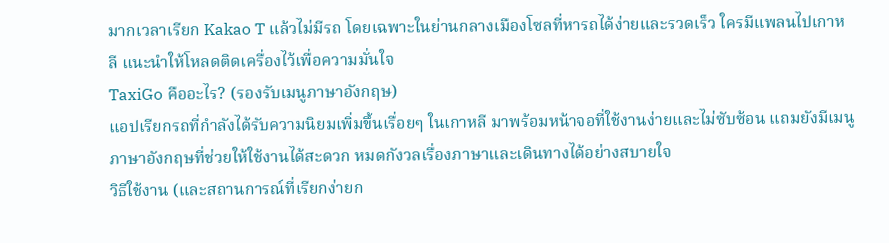มากเวลาเรียก Kakao T แล้วไม่มีรถ โดยเฉพาะในย่านกลางเมืองโซลที่หารถได้ง่ายและรวดเร็ว ใครมีแพลนไปเกาหลี แนะนำให้โหลดติดเครื่องไว้เพื่อความมั่นใจ
TaxiGo คืออะไร? (รองรับเมนูภาษาอังกฤษ)
แอปเรียกรถที่กำลังได้รับความนิยมเพิ่มขึ้นเรื่อยๆ ในเกาหลี มาพร้อมหน้าจอที่ใช้งานง่ายและไม่ซับซ้อน แถมยังมีเมนูภาษาอังกฤษที่ช่วยให้ใช้งานได้สะดวก หมดกังวลเรื่องภาษาและเดินทางได้อย่างสบายใจ
วิธีใช้งาน (และสถานการณ์ที่เรียกง่ายก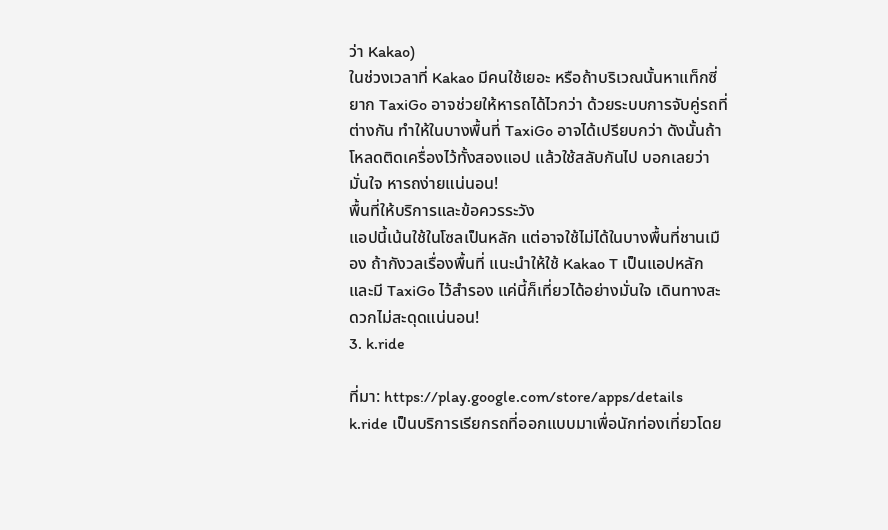ว่า Kakao)
ในช่วงเวลาที่ Kakao มีคนใช้เยอะ หรือถ้าบริเวณนั้นหาแท็กซี่ยาก TaxiGo อาจช่วยให้หารถได้ไวกว่า ด้วยระบบการจับคู่รถที่ต่างกัน ทำให้ในบางพื้นที่ TaxiGo อาจได้เปรียบกว่า ดังนั้นถ้าโหลดติดเครื่องไว้ทั้งสองแอป แล้วใช้สลับกันไป บอกเลยว่ามั่นใจ หารถง่ายแน่นอน!
พื้นที่ให้บริการและข้อควรระวัง
แอปนี้เน้นใช้ในโซลเป็นหลัก แต่อาจใช้ไม่ได้ในบางพื้นที่ชานเมือง ถ้ากังวลเรื่องพื้นที่ แนะนำให้ใช้ Kakao T เป็นแอปหลัก และมี TaxiGo ไว้สำรอง แค่นี้ก็เที่ยวได้อย่างมั่นใจ เดินทางสะดวกไม่สะดุดแน่นอน!
3. k.ride

ที่มา: https://play.google.com/store/apps/details
k.ride เป็นบริการเรียกรถที่ออกแบบมาเพื่อนักท่องเที่ยวโดย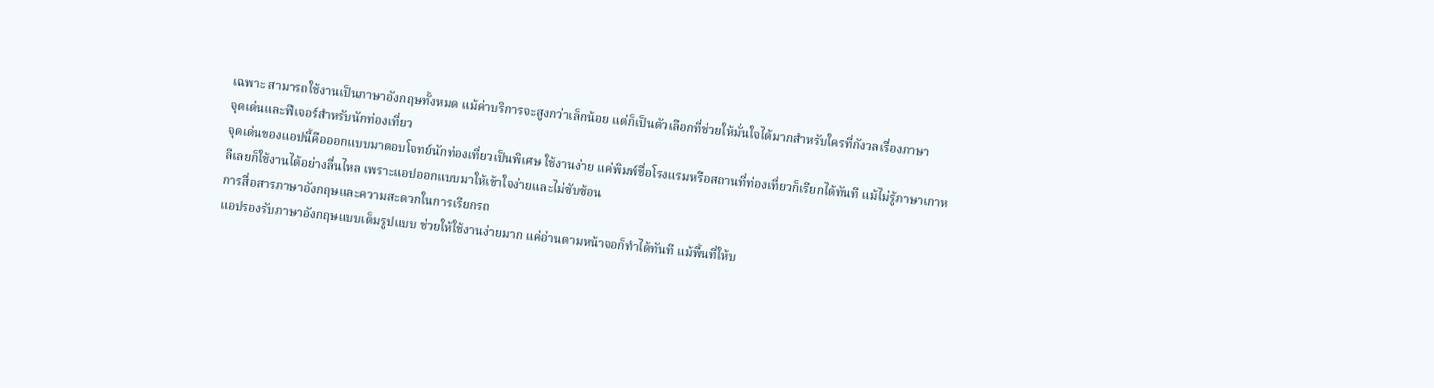เฉพาะ สามารถใช้งานเป็นภาษาอังกฤษทั้งหมด แม้ค่าบริการจะสูงกว่าเล็กน้อย แต่ก็เป็นตัวเลือกที่ช่วยให้มั่นใจได้มากสำหรับใครที่กังวลเรื่องภาษา
จุดเด่นและฟีเจอร์สำหรับนักท่องเที่ยว
จุดเด่นของแอปนี้คือออกแบบมาตอบโจทย์นักท่องเที่ยวเป็นพิเศษ ใช้งานง่าย แค่พิมพ์ชื่อโรงแรมหรือสถานที่ท่องเที่ยวก็เรียกได้ทันที แม้ไม่รู้ภาษาเกาหลีเลยก็ใช้งานได้อย่างลื่นไหล เพราะแอปออกแบบมาให้เข้าใจง่ายและไม่ซับซ้อน
การสื่อสารภาษาอังกฤษและความสะดวกในการเรียกรถ
แอปรองรับภาษาอังกฤษแบบเต็มรูปแบบ ช่วยให้ใช้งานง่ายมาก แค่อ่านตามหน้าจอก็ทำได้ทันที แม้พื้นที่ให้บ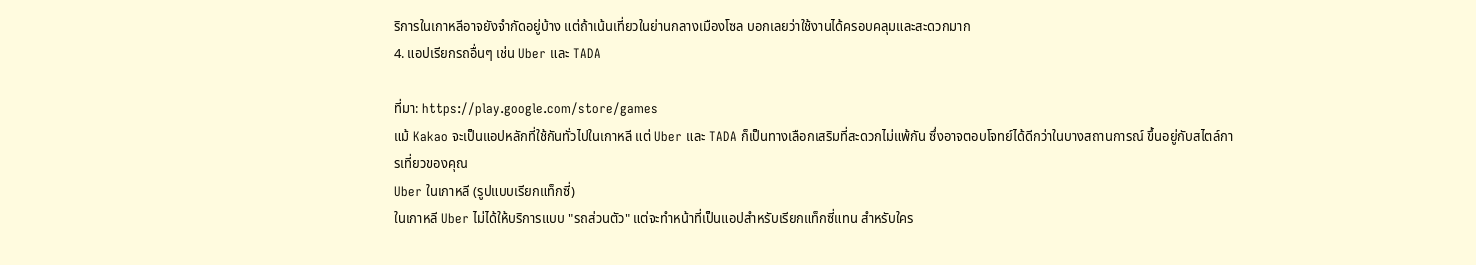ริการในเกาหลีอาจยังจำกัดอยู่บ้าง แต่ถ้าเน้นเที่ยวในย่านกลางเมืองโซล บอกเลยว่าใช้งานได้ครอบคลุมและสะดวกมาก
4. แอปเรียกรถอื่นๆ เช่น Uber และ TADA

ที่มา: https://play.google.com/store/games
แม้ Kakao จะเป็นแอปหลักที่ใช้กันทั่วไปในเกาหลี แต่ Uber และ TADA ก็เป็นทางเลือกเสริมที่สะดวกไม่แพ้กัน ซึ่งอาจตอบโจทย์ได้ดีกว่าในบางสถานการณ์ ขึ้นอยู่กับสไตล์การเที่ยวของคุณ
Uber ในเกาหลี (รูปแบบเรียกแท็กซี่)
ในเกาหลี Uber ไม่ได้ให้บริการแบบ "รถส่วนตัว" แต่จะทำหน้าที่เป็นแอปสำหรับเรียกแท็กซี่แทน สำหรับใคร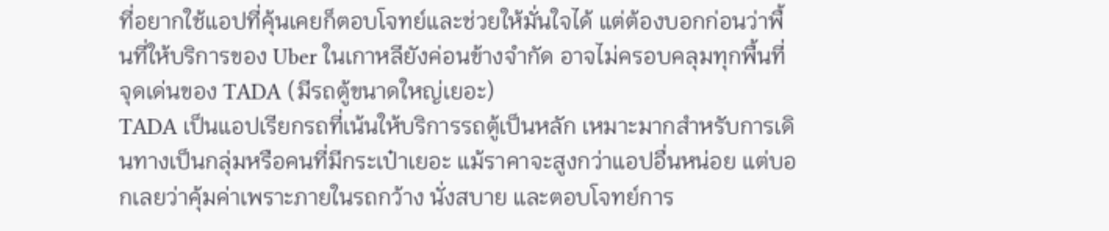ที่อยากใช้แอปที่คุ้นเคยก็ตอบโจทย์และช่วยให้มั่นใจได้ แต่ต้องบอกก่อนว่าพื้นที่ให้บริการของ Uber ในเกาหลียังค่อนข้างจำกัด อาจไม่ครอบคลุมทุกพื้นที่
จุดเด่นของ TADA (มีรถตู้ขนาดใหญ่เยอะ)
TADA เป็นแอปเรียกรถที่เน้นให้บริการรถตู้เป็นหลัก เหมาะมากสำหรับการเดินทางเป็นกลุ่มหรือคนที่มีกระเป๋าเยอะ แม้ราคาจะสูงกว่าแอปอื่นหน่อย แต่บอกเลยว่าคุ้มค่าเพราะภายในรถกว้าง นั่งสบาย และตอบโจทย์การ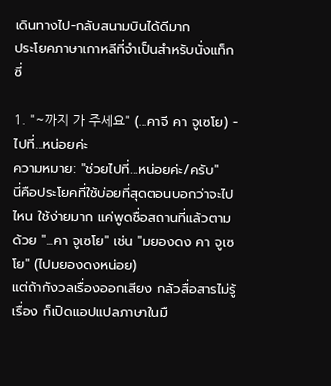เดินทางไป-กลับสนามบินได้ดีมาก
ประโยคภาษาเกาหลีที่จำเป็นสำหรับนั่งแท็กซี่

1. "~까지 가 주세요" (...คาจี คา จูเซโย) - ไปที่...หน่อยค่ะ
ความหมาย: "ช่วยไปที่...หน่อยค่ะ/ครับ"
นี่คือประโยคที่ใช้บ่อยที่สุดตอนบอกว่าจะไปไหน ใช้ง่ายมาก แค่พูดชื่อสถานที่แล้วตามด้วย "...คา จูเซโย" เช่น "มยองดง คา จูเซโย" (ไปมยองดงหน่อย)
แต่ถ้ากังวลเรื่องออกเสียง กลัวสื่อสารไม่รู้เรื่อง ก็เปิดแอปแปลภาษาในมื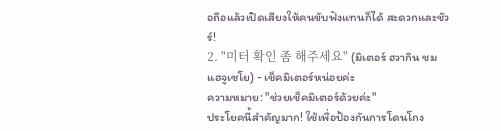อถือแล้วเปิดเสียงให้คนขับฟังแทนก็ได้ สะดวกและชัวร์!
2. "미터 확인 좀 해주세요" (มิเตอร์ ฮวากิน ชม แฮจูเซโย) - เช็คมิเตอร์หน่อยค่ะ
ความหมาย: "ช่วยเช็คมิเตอร์ด้วยค่ะ"
ประโยคนี้สำคัญมาก! ใช้เพื่อป้องกันการโดนโกง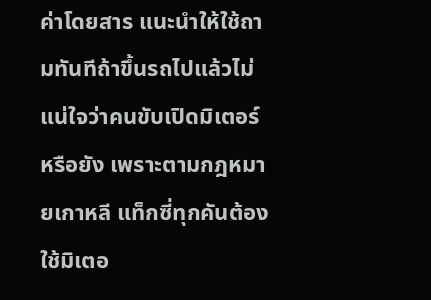ค่าโดยสาร แนะนำให้ใช้ถามทันทีถ้าขึ้นรถไปแล้วไม่แน่ใจว่าคนขับเปิดมิเตอร์หรือยัง เพราะตามกฎหมายเกาหลี แท็กซี่ทุกคันต้องใช้มิเตอ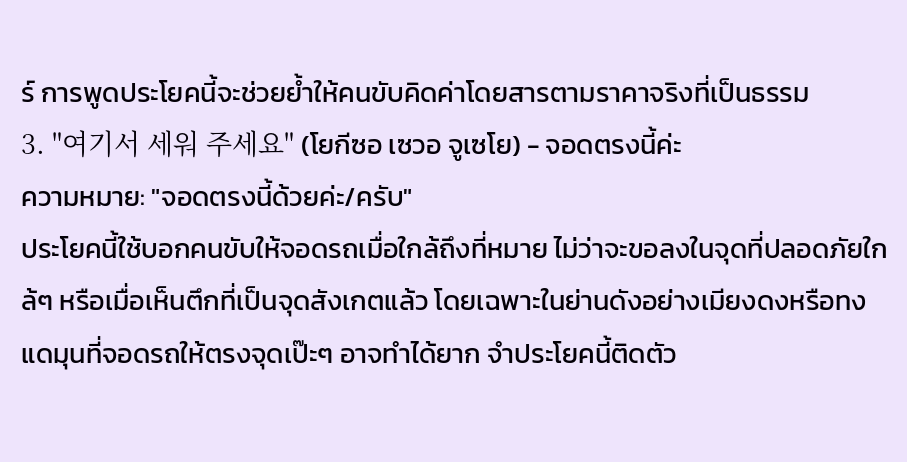ร์ การพูดประโยคนี้จะช่วยย้ำให้คนขับคิดค่าโดยสารตามราคาจริงที่เป็นธรรม
3. "여기서 세워 주세요" (โยกีซอ เซวอ จูเซโย) - จอดตรงนี้ค่ะ
ความหมาย: "จอดตรงนี้ด้วยค่ะ/ครับ"
ประโยคนี้ใช้บอกคนขับให้จอดรถเมื่อใกล้ถึงที่หมาย ไม่ว่าจะขอลงในจุดที่ปลอดภัยใกล้ๆ หรือเมื่อเห็นตึกที่เป็นจุดสังเกตแล้ว โดยเฉพาะในย่านดังอย่างเมียงดงหรือทงแดมุนที่จอดรถให้ตรงจุดเป๊ะๆ อาจทำได้ยาก จำประโยคนี้ติดตัว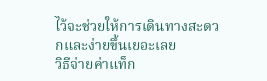ไว้จะช่วยให้การเดินทางสะดวกและง่ายขึ้นเยอะเลย
วิธีจ่ายค่าแท็ก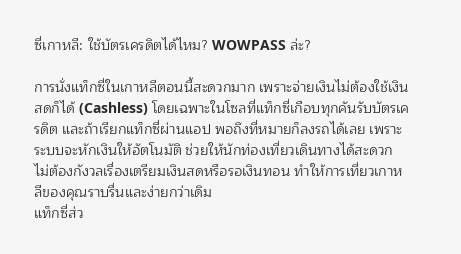ซี่เกาหลี: ใช้บัตรเครดิตได้ไหม? WOWPASS ล่ะ?

การนั่งแท็กซี่ในเกาหลีตอนนี้สะดวกมาก เพราะจ่ายเงินไม่ต้องใช้เงินสดก็ได้ (Cashless) โดยเฉพาะในโซลที่แท็กซี่เกือบทุกคันรับบัตรเครดิต และถ้าเรียกแท็กซี่ผ่านแอป พอถึงที่หมายก็ลงรถได้เลย เพราะระบบจะหักเงินให้อัตโนมัติ ช่วยให้นักท่องเที่ยวเดินทางได้สะดวก ไม่ต้องกังวลเรื่องเตรียมเงินสดหรือรอเงินทอน ทำให้การเที่ยวเกาหลีของคุณราบรื่นและง่ายกว่าเดิม
แท็กซี่ส่ว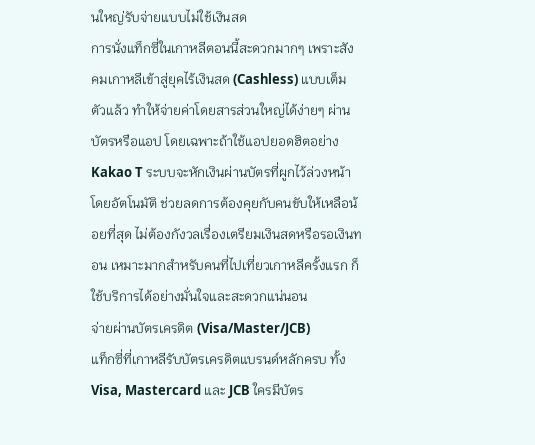นใหญ่รับจ่ายแบบไม่ใช้เงินสด
การนั่งแท็กซี่ในเกาหลีตอนนี้สะดวกมากๆ เพราะสังคมเกาหลีเข้าสู่ยุคไร้เงินสด (Cashless) แบบเต็มตัวแล้ว ทำให้จ่ายค่าโดยสารส่วนใหญ่ได้ง่ายๆ ผ่านบัตรหรือแอป โดยเฉพาะถ้าใช้แอปยอดฮิตอย่าง Kakao T ระบบจะหักเงินผ่านบัตรที่ผูกไว้ล่วงหน้าโดยอัตโนมัติ ช่วยลดการต้องคุยกับคนขับให้เหลือน้อยที่สุด ไม่ต้องกังวลเรื่องเตรียมเงินสดหรือรอเงินทอน เหมาะมากสำหรับคนที่ไปเที่ยวเกาหลีครั้งแรก ก็ใช้บริการได้อย่างมั่นใจและสะดวกแน่นอน
จ่ายผ่านบัตรเครดิต (Visa/Master/JCB)
แท็กซี่ที่เกาหลีรับบัตรเครดิตแบรนด์หลักครบ ทั้ง Visa, Mastercard และ JCB ใครมีบัตร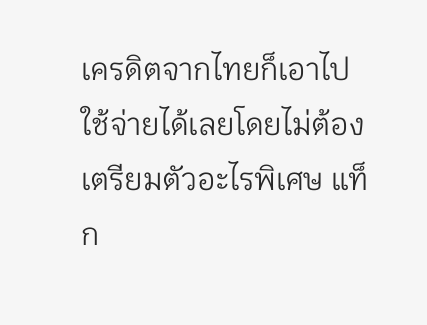เครดิตจากไทยก็เอาไปใช้จ่ายได้เลยโดยไม่ต้องเตรียมตัวอะไรพิเศษ แท็ก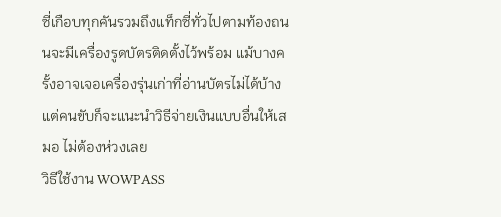ซี่เกือบทุกคันรวมถึงแท็กซี่ทั่วไปตามท้องถนนจะมีเครื่องรูดบัตรติดตั้งไว้พร้อม แม้บางครั้งอาจเจอเครื่องรุ่นเก่าที่อ่านบัตรไม่ได้บ้าง แต่คนขับก็จะแนะนำวิธีจ่ายเงินแบบอื่นให้เสมอ ไม่ต้องห่วงเลย
วิธีใช้งาน WOWPASS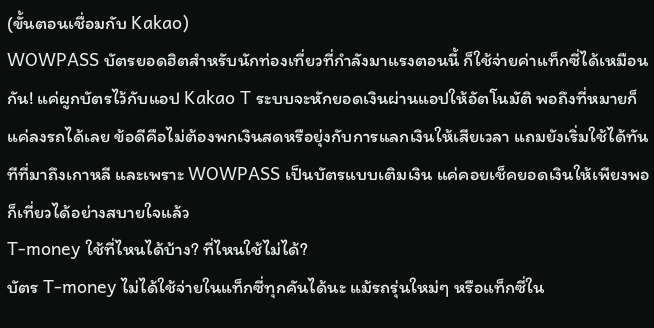(ขั้นตอนเชื่อมกับ Kakao)
WOWPASS บัตรยอดฮิตสำหรับนักท่องเที่ยวที่กำลังมาแรงตอนนี้ ก็ใช้จ่ายค่าแท็กซี่ได้เหมือนกัน! แค่ผูกบัตรไว้กับแอป Kakao T ระบบจะหักยอดเงินผ่านแอปให้อัตโนมัติ พอถึงที่หมายก็แค่ลงรถได้เลย ข้อดีคือไม่ต้องพกเงินสดหรือยุ่งกับการแลกเงินให้เสียเวลา แถมยังเริ่มใช้ได้ทันทีที่มาถึงเกาหลี และเพราะ WOWPASS เป็นบัตรแบบเติมเงิน แค่คอยเช็คยอดเงินให้เพียงพอ ก็เที่ยวได้อย่างสบายใจแล้ว
T-money ใช้ที่ไหนได้บ้าง? ที่ไหนใช้ไม่ได้?
บัตร T-money ไม่ได้ใช้จ่ายในแท็กซี่ทุกคันได้นะ แม้รถรุ่นใหม่ๆ หรือแท็กซี่ใน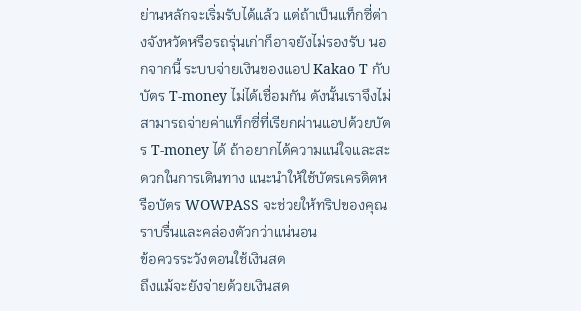ย่านหลักจะเริ่มรับได้แล้ว แต่ถ้าเป็นแท็กซี่ต่างจังหวัดหรือรถรุ่นเก่าก็อาจยังไม่รองรับ นอกจากนี้ ระบบจ่ายเงินของแอป Kakao T กับบัตร T-money ไม่ได้เชื่อมกัน ดังนั้นเราจึงไม่สามารถจ่ายค่าแท็กซี่ที่เรียกผ่านแอปด้วยบัตร T-money ได้ ถ้าอยากได้ความแน่ใจและสะดวกในการเดินทาง แนะนำให้ใช้บัตรเครดิตหรือบัตร WOWPASS จะช่วยให้ทริปของคุณราบรื่นและคล่องตัวกว่าแน่นอน
ข้อควรระวังตอนใช้เงินสด
ถึงแม้จะยังจ่ายด้วยเงินสด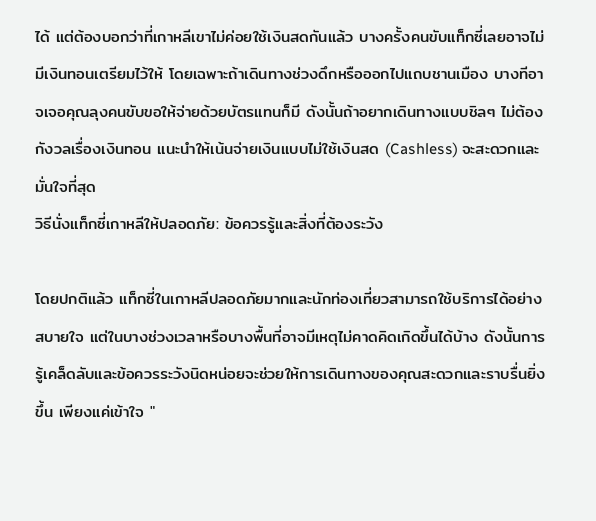ได้ แต่ต้องบอกว่าที่เกาหลีเขาไม่ค่อยใช้เงินสดกันแล้ว บางครั้งคนขับแท็กซี่เลยอาจไม่มีเงินทอนเตรียมไว้ให้ โดยเฉพาะถ้าเดินทางช่วงดึกหรือออกไปแถบชานเมือง บางทีอาจเจอคุณลุงคนขับขอให้จ่ายด้วยบัตรแทนก็มี ดังนั้นถ้าอยากเดินทางแบบชิลๆ ไม่ต้องกังวลเรื่องเงินทอน แนะนำให้เน้นจ่ายเงินแบบไม่ใช้เงินสด (Cashless) จะสะดวกและมั่นใจที่สุด
วิธีนั่งแท็กซี่เกาหลีให้ปลอดภัย: ข้อควรรู้และสิ่งที่ต้องระวัง

โดยปกติแล้ว แท็กซี่ในเกาหลีปลอดภัยมากและนักท่องเที่ยวสามารถใช้บริการได้อย่างสบายใจ แต่ในบางช่วงเวลาหรือบางพื้นที่อาจมีเหตุไม่คาดคิดเกิดขึ้นได้บ้าง ดังนั้นการรู้เคล็ดลับและข้อควรระวังนิดหน่อยจะช่วยให้การเดินทางของคุณสะดวกและราบรื่นยิ่งขึ้น เพียงแค่เข้าใจ "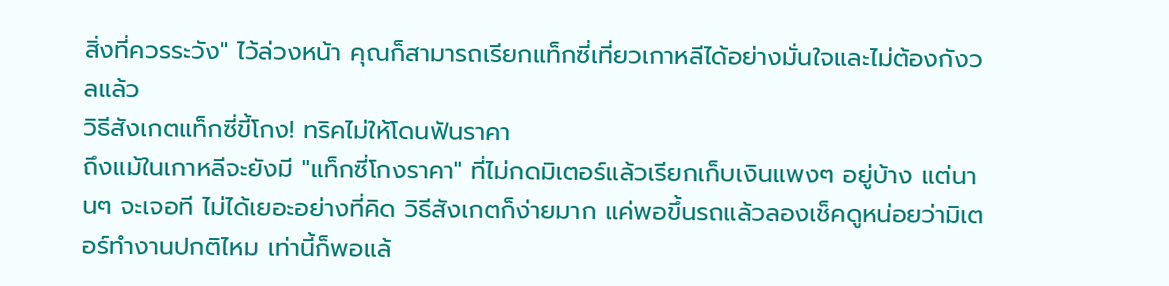สิ่งที่ควรระวัง" ไว้ล่วงหน้า คุณก็สามารถเรียกแท็กซี่เที่ยวเกาหลีได้อย่างมั่นใจและไม่ต้องกังวลแล้ว
วิธีสังเกตแท็กซี่ขี้โกง! ทริคไม่ให้โดนฟันราคา
ถึงแม้ในเกาหลีจะยังมี "แท็กซี่โกงราคา" ที่ไม่กดมิเตอร์แล้วเรียกเก็บเงินแพงๆ อยู่บ้าง แต่นานๆ จะเจอที ไม่ได้เยอะอย่างที่คิด วิธีสังเกตก็ง่ายมาก แค่พอขึ้นรถแล้วลองเช็คดูหน่อยว่ามิเตอร์ทำงานปกติไหม เท่านี้ก็พอแล้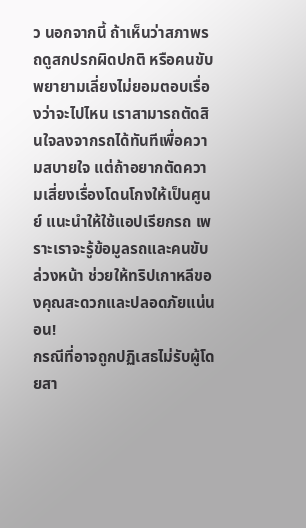ว นอกจากนี้ ถ้าเห็นว่าสภาพรถดูสกปรกผิดปกติ หรือคนขับพยายามเลี่ยงไม่ยอมตอบเรื่องว่าจะไปไหน เราสามารถตัดสินใจลงจากรถได้ทันทีเพื่อความสบายใจ แต่ถ้าอยากตัดความเสี่ยงเรื่องโดนโกงให้เป็นศูนย์ แนะนำให้ใช้แอปเรียกรถ เพราะเราจะรู้ข้อมูลรถและคนขับล่วงหน้า ช่วยให้ทริปเกาหลีของคุณสะดวกและปลอดภัยแน่นอน!
กรณีที่อาจถูกปฏิเสธไม่รับผู้โดยสา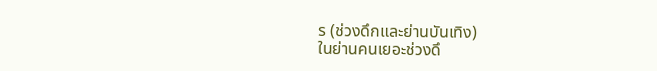ร (ช่วงดึกและย่านบันเทิง)
ในย่านคนเยอะช่วงดึ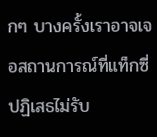กๆ บางครั้งเราอาจเจอสถานการณ์ที่แท็กซี่ปฏิเสธไม่รับ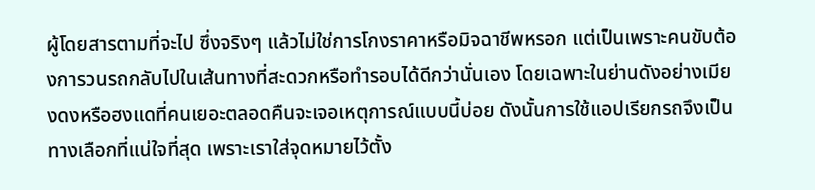ผู้โดยสารตามที่จะไป ซึ่งจริงๆ แล้วไม่ใช่การโกงราคาหรือมิจฉาชีพหรอก แต่เป็นเพราะคนขับต้องการวนรถกลับไปในเส้นทางที่สะดวกหรือทำรอบได้ดีกว่านั่นเอง โดยเฉพาะในย่านดังอย่างเมียงดงหรือฮงแดที่คนเยอะตลอดคืนจะเจอเหตุการณ์แบบนี้บ่อย ดังนั้นการใช้แอปเรียกรถจึงเป็นทางเลือกที่แน่ใจที่สุด เพราะเราใส่จุดหมายไว้ตั้ง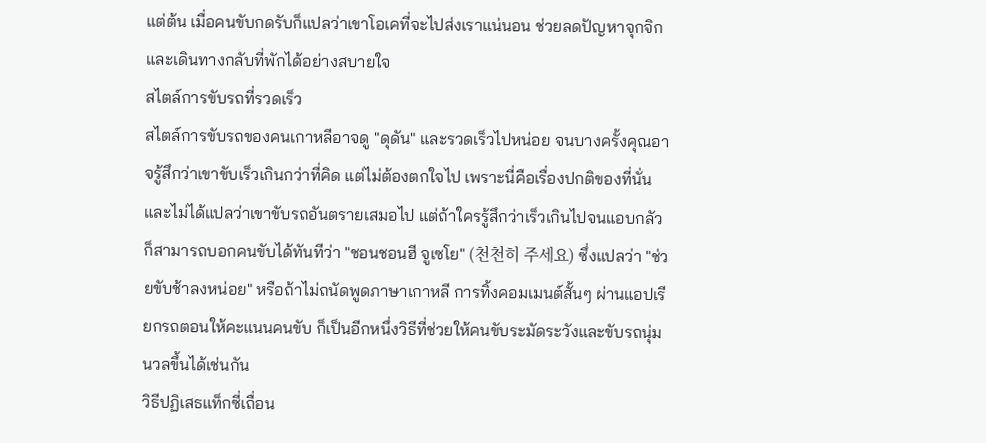แต่ต้น เมื่อคนขับกดรับก็แปลว่าเขาโอเคที่จะไปส่งเราแน่นอน ช่วยลดปัญหาจุกจิกและเดินทางกลับที่พักได้อย่างสบายใจ
สไตล์การขับรถที่รวดเร็ว
สไตล์การขับรถของคนเกาหลีอาจดู "ดุดัน" และรวดเร็วไปหน่อย จนบางครั้งคุณอาจรู้สึกว่าเขาขับเร็วเกินกว่าที่คิด แต่ไม่ต้องตกใจไป เพราะนี่คือเรื่องปกติของที่นั่นและไม่ได้แปลว่าเขาขับรถอันตรายเสมอไป แต่ถ้าใครรู้สึกว่าเร็วเกินไปจนแอบกลัว ก็สามารถบอกคนขับได้ทันทีว่า "ชอนชอนฮี จูเซโย" (천천히 주세요) ซึ่งแปลว่า "ช่วยขับช้าลงหน่อย" หรือถ้าไม่ถนัดพูดภาษาเกาหลี การทิ้งคอมเมนต์สั้นๆ ผ่านแอปเรียกรถตอนให้คะแนนคนขับ ก็เป็นอีกหนึ่งวิธีที่ช่วยให้คนขับระมัดระวังและขับรถนุ่มนวลขึ้นได้เช่นกัน
วิธีปฏิเสธแท็กซี่เถื่อน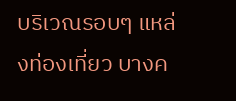บริเวณรอบๆ แหล่งท่องเที่ยว บางค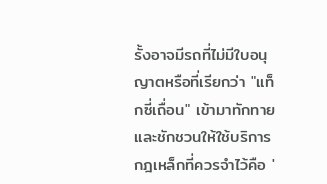รั้งอาจมีรถที่ไม่มีใบอนุญาตหรือที่เรียกว่า "แท็กซี่เถื่อน" เข้ามาทักทายและชักชวนให้ใช้บริการ กฎเหล็กที่ควรจำไว้คือ '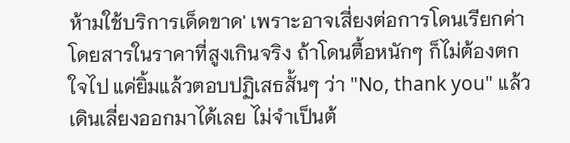ห้ามใช้บริการเด็ดขาด' เพราะอาจเสี่ยงต่อการโดนเรียกค่าโดยสารในราคาที่สูงเกินจริง ถ้าโดนตื้อหนักๆ ก็ไม่ต้องตกใจไป แค่ยิ้มแล้วตอบปฏิเสธสั้นๆ ว่า "No, thank you" แล้วเดินเลี่ยงออกมาได้เลย ไม่จำเป็นต้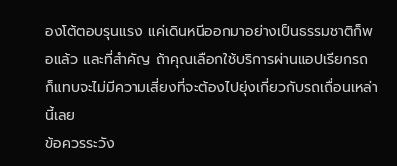องโต้ตอบรุนแรง แค่เดินหนีออกมาอย่างเป็นธรรมชาติก็พอแล้ว และที่สำคัญ ถ้าคุณเลือกใช้บริการผ่านแอปเรียกรถ ก็แทบจะไม่มีความเสี่ยงที่จะต้องไปยุ่งเกี่ยวกับรถเถื่อนเหล่านี้เลย
ข้อควรระวัง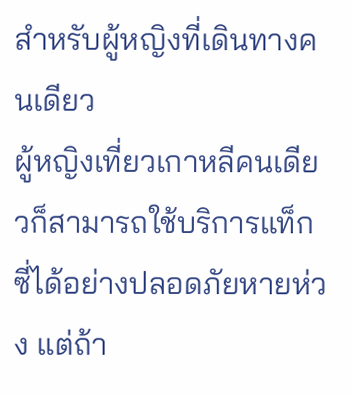สำหรับผู้หญิงที่เดินทางคนเดียว
ผู้หญิงเที่ยวเกาหลีคนเดียวก็สามารถใช้บริการแท็กซี่ได้อย่างปลอดภัยหายห่วง แต่ถ้า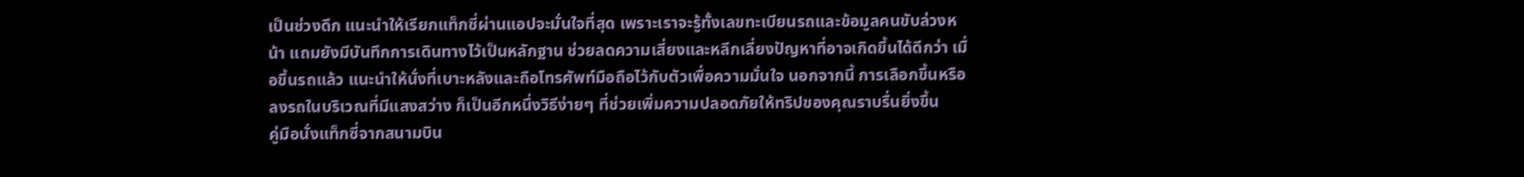เป็นช่วงดึก แนะนำให้เรียกแท็กซี่ผ่านแอปจะมั่นใจที่สุด เพราะเราจะรู้ทั้งเลขทะเบียนรถและข้อมูลคนขับล่วงหน้า แถมยังมีบันทึกการเดินทางไว้เป็นหลักฐาน ช่วยลดความเสี่ยงและหลีกเลี่ยงปัญหาที่อาจเกิดขึ้นได้ดีกว่า เมื่อขึ้นรถแล้ว แนะนำให้นั่งที่เบาะหลังและถือโทรศัพท์มือถือไว้กับตัวเพื่อความมั่นใจ นอกจากนี้ การเลือกขึ้นหรือลงรถในบริเวณที่มีแสงสว่าง ก็เป็นอีกหนึ่งวิธีง่ายๆ ที่ช่วยเพิ่มความปลอดภัยให้ทริปของคุณราบรื่นยิ่งขึ้น
คู่มือนั่งแท็กซี่จากสนามบิน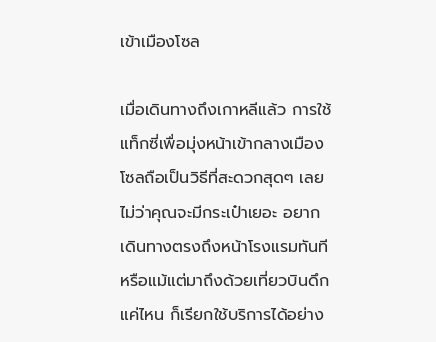เข้าเมืองโซล

เมื่อเดินทางถึงเกาหลีแล้ว การใช้แท็กซี่เพื่อมุ่งหน้าเข้ากลางเมืองโซลถือเป็นวิธีที่สะดวกสุดๆ เลย ไม่ว่าคุณจะมีกระเป๋าเยอะ อยากเดินทางตรงถึงหน้าโรงแรมทันที หรือแม้แต่มาถึงด้วยเที่ยวบินดึกแค่ไหน ก็เรียกใช้บริการได้อย่าง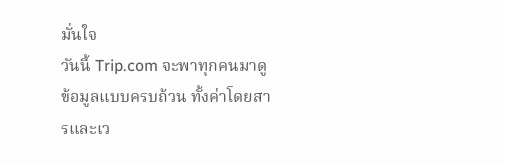มั่นใจ
วันนี้ Trip.com จะพาทุกคนมาดูข้อมูลแบบครบถ้วน ทั้งค่าโดยสารและเว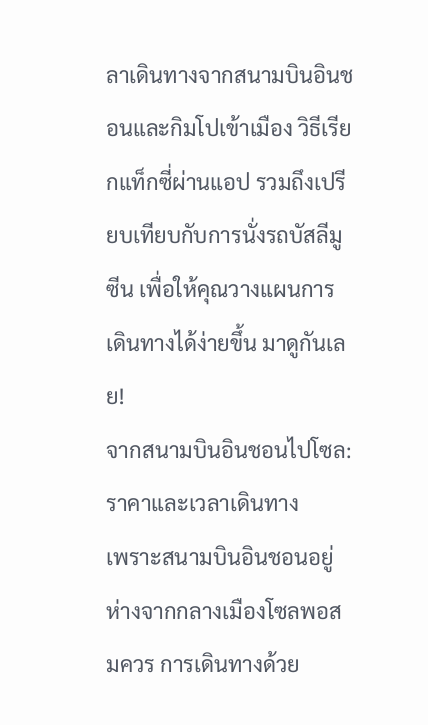ลาเดินทางจากสนามบินอินชอนและกิมโปเข้าเมือง วิธีเรียกแท็กซี่ผ่านแอป รวมถึงเปรียบเทียบกับการนั่งรถบัสลีมูซีน เพื่อให้คุณวางแผนการเดินทางได้ง่ายขึ้น มาดูกันเลย!
จากสนามบินอินชอนไปโซล: ราคาและเวลาเดินทาง
เพราะสนามบินอินชอนอยู่ห่างจากกลางเมืองโซลพอสมควร การเดินทางด้วย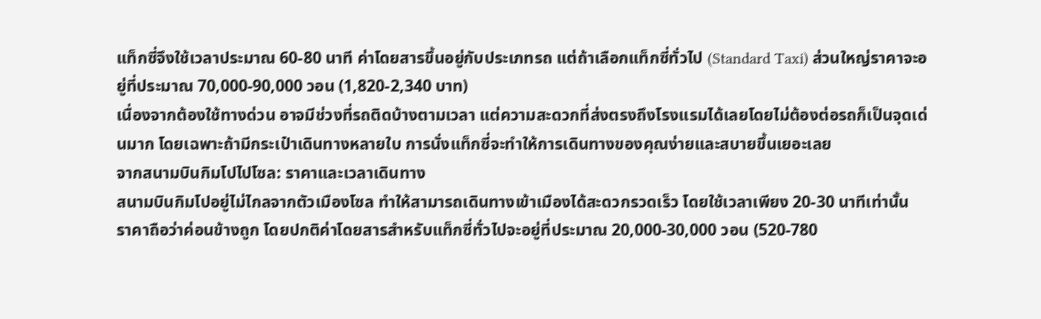แท็กซี่จึงใช้เวลาประมาณ 60-80 นาที ค่าโดยสารขึ้นอยู่กับประเภทรถ แต่ถ้าเลือกแท็กซี่ทั่วไป (Standard Taxi) ส่วนใหญ่ราคาจะอยู่ที่ประมาณ 70,000-90,000 วอน (1,820-2,340 บาท)
เนื่องจากต้องใช้ทางด่วน อาจมีช่วงที่รถติดบ้างตามเวลา แต่ความสะดวกที่ส่งตรงถึงโรงแรมได้เลยโดยไม่ต้องต่อรถก็เป็นจุดเด่นมาก โดยเฉพาะถ้ามีกระเป๋าเดินทางหลายใบ การนั่งแท็กซี่จะทำให้การเดินทางของคุณง่ายและสบายขึ้นเยอะเลย
จากสนามบินกิมโปไปโซล: ราคาและเวลาเดินทาง
สนามบินกิมโปอยู่ไม่ไกลจากตัวเมืองโซล ทำให้สามารถเดินทางเข้าเมืองได้สะดวกรวดเร็ว โดยใช้เวลาเพียง 20-30 นาทีเท่านั้น
ราคาถือว่าค่อนข้างถูก โดยปกติค่าโดยสารสำหรับแท็กซี่ทั่วไปจะอยู่ที่ประมาณ 20,000-30,000 วอน (520-780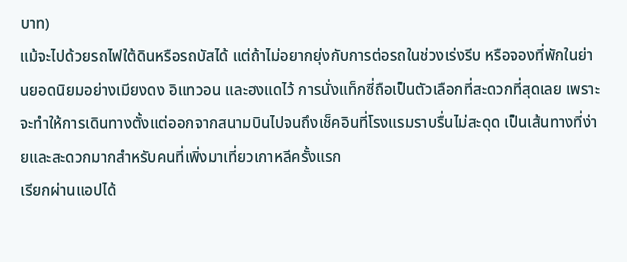บาท)
แม้จะไปด้วยรถไฟใต้ดินหรือรถบัสได้ แต่ถ้าไม่อยากยุ่งกับการต่อรถในช่วงเร่งรีบ หรือจองที่พักในย่านยอดนิยมอย่างเมียงดง อิแทวอน และฮงแดไว้ การนั่งแท็กซี่ถือเป็นตัวเลือกที่สะดวกที่สุดเลย เพราะจะทำให้การเดินทางตั้งแต่ออกจากสนามบินไปจนถึงเช็คอินที่โรงแรมราบรื่นไม่สะดุด เป็นเส้นทางที่ง่ายและสะดวกมากสำหรับคนที่เพิ่งมาเที่ยวเกาหลีครั้งแรก
เรียกผ่านแอปได้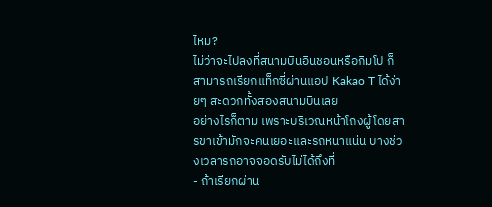ไหม?
ไม่ว่าจะไปลงที่สนามบินอินชอนหรือกิมโป ก็สามารถเรียกแท็กซี่ผ่านแอป Kakao T ได้ง่ายๆ สะดวกทั้งสองสนามบินเลย
อย่างไรก็ตาม เพราะบริเวณหน้าโถงผู้โดยสารขาเข้ามักจะคนเยอะและรถหนาแน่น บางช่วงเวลารถอาจจอดรับไม่ได้ถึงที่
- ถ้าเรียกผ่าน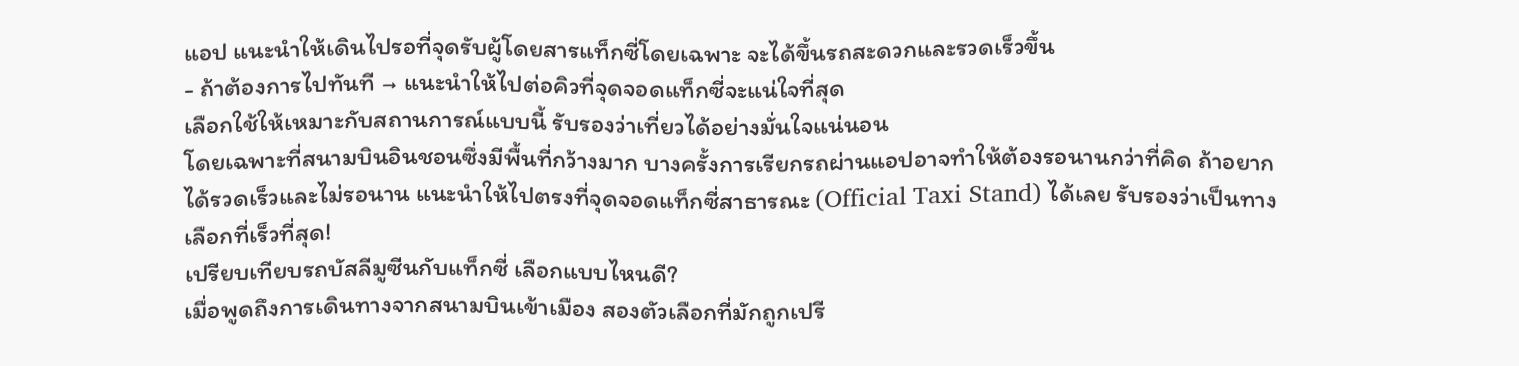แอป แนะนำให้เดินไปรอที่จุดรับผู้โดยสารแท็กซี่โดยเฉพาะ จะได้ขึ้นรถสะดวกและรวดเร็วขึ้น
- ถ้าต้องการไปทันที → แนะนำให้ไปต่อคิวที่จุดจอดแท็กซี่จะแน่ใจที่สุด
เลือกใช้ให้เหมาะกับสถานการณ์แบบนี้ รับรองว่าเที่ยวได้อย่างมั่นใจแน่นอน
โดยเฉพาะที่สนามบินอินชอนซึ่งมีพื้นที่กว้างมาก บางครั้งการเรียกรถผ่านแอปอาจทำให้ต้องรอนานกว่าที่คิด ถ้าอยากได้รวดเร็วและไม่รอนาน แนะนำให้ไปตรงที่จุดจอดแท็กซี่สาธารณะ (Official Taxi Stand) ได้เลย รับรองว่าเป็นทางเลือกที่เร็วที่สุด!
เปรียบเทียบรถบัสลีมูซีนกับแท็กซี่ เลือกแบบไหนดี?
เมื่อพูดถึงการเดินทางจากสนามบินเข้าเมือง สองตัวเลือกที่มักถูกเปรี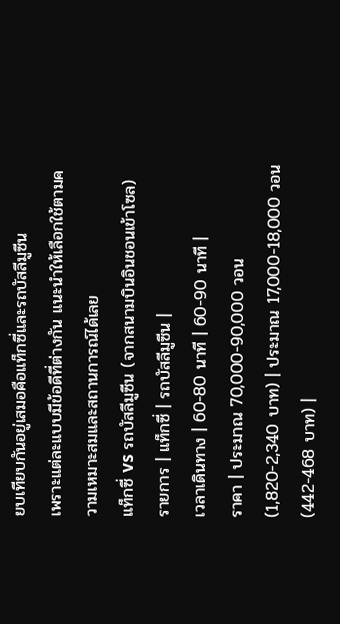ยบเทียบกันอยู่เสมอคือแท็กซี่และรถบัสลีมูซีน
เพราะแต่ละแบบมีข้อดีที่ต่างกัน แนะนำให้เลือกใช้ตามความเหมาะสมและสถานการณ์ได้เลย
แท็กซี่ vs รถบัสลีมูซีน (จากสนามบินอินชอนเข้าโซล)
รายการ | แท็กซี่ | รถบัสลีมูซีน |
เวลาเดินทาง | 60-80 นาที | 60-90 นาที |
ราคา | ประมาณ 70,000-90,000 วอน (1,820-2,340 บาท) | ประมาณ 17,000-18,000 วอน (442-468 บาท) |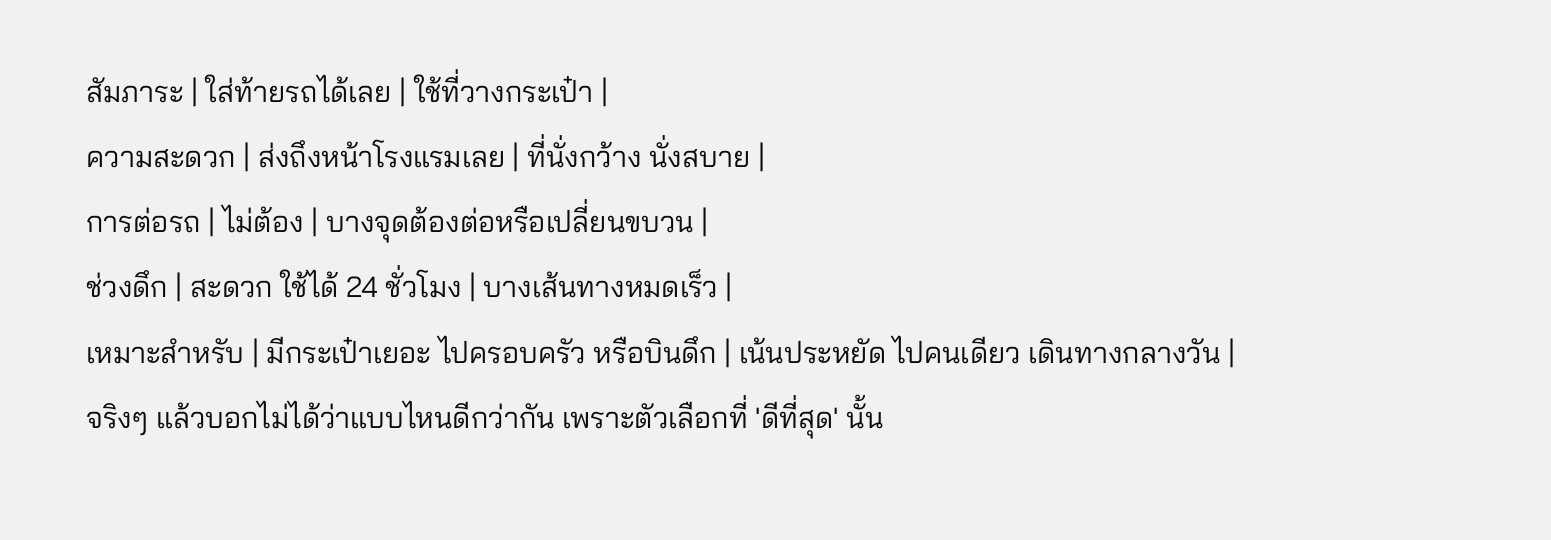สัมภาระ | ใส่ท้ายรถได้เลย | ใช้ที่วางกระเป๋า |
ความสะดวก | ส่งถึงหน้าโรงแรมเลย | ที่นั่งกว้าง นั่งสบาย |
การต่อรถ | ไม่ต้อง | บางจุดต้องต่อหรือเปลี่ยนขบวน |
ช่วงดึก | สะดวก ใช้ได้ 24 ชั่วโมง | บางเส้นทางหมดเร็ว |
เหมาะสำหรับ | มีกระเป๋าเยอะ ไปครอบครัว หรือบินดึก | เน้นประหยัด ไปคนเดียว เดินทางกลางวัน |
จริงๆ แล้วบอกไม่ได้ว่าแบบไหนดีกว่ากัน เพราะตัวเลือกที่ 'ดีที่สุด' นั้น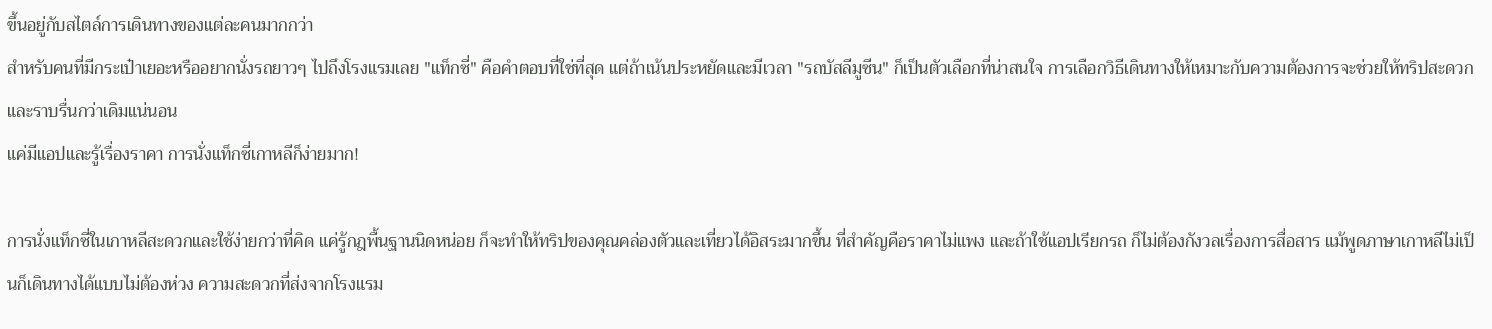ขึ้นอยู่กับสไตล์การเดินทางของแต่ละคนมากกว่า
สำหรับคนที่มีกระเป๋าเยอะหรืออยากนั่งรถยาวๆ ไปถึงโรงแรมเลย "แท็กซี่" คือคำตอบที่ใช่ที่สุด แต่ถ้าเน้นประหยัดและมีเวลา "รถบัสลีมูซีน" ก็เป็นตัวเลือกที่น่าสนใจ การเลือกวิธีเดินทางให้เหมาะกับความต้องการจะช่วยให้ทริปสะดวกและราบรื่นกว่าเดิมแน่นอน
แค่มีแอปและรู้เรื่องราคา การนั่งแท็กซี่เกาหลีก็ง่ายมาก!

การนั่งแท็กซี่ในเกาหลีสะดวกและใช้ง่ายกว่าที่คิด แค่รู้กฎพื้นฐานนิดหน่อย ก็จะทำให้ทริปของคุณคล่องตัวและเที่ยวได้อิสระมากขึ้น ที่สำคัญคือราคาไม่แพง และถ้าใช้แอปเรียกรถ ก็ไม่ต้องกังวลเรื่องการสื่อสาร แม้พูดภาษาเกาหลีไม่เป็นก็เดินทางได้แบบไม่ต้องห่วง ความสะดวกที่ส่งจากโรงแรม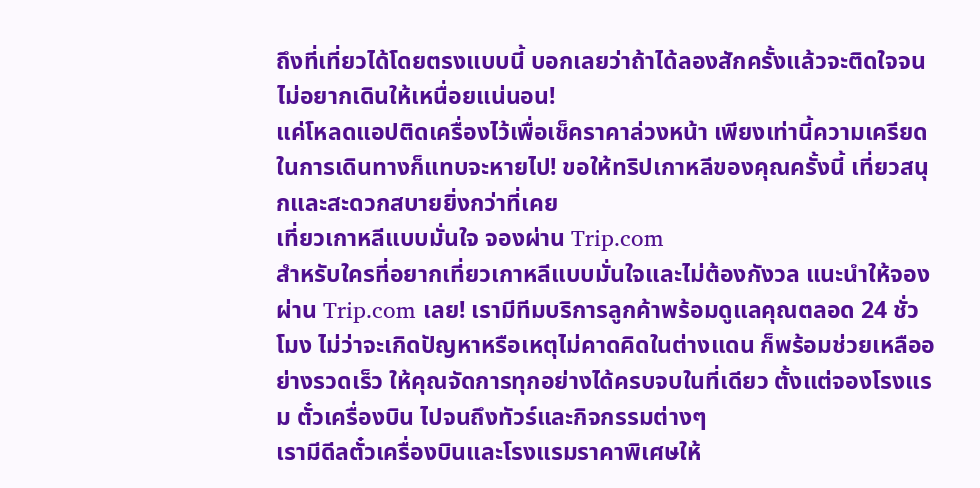ถึงที่เที่ยวได้โดยตรงแบบนี้ บอกเลยว่าถ้าได้ลองสักครั้งแล้วจะติดใจจนไม่อยากเดินให้เหนื่อยแน่นอน!
แค่โหลดแอปติดเครื่องไว้เพื่อเช็คราคาล่วงหน้า เพียงเท่านี้ความเครียดในการเดินทางก็แทบจะหายไป! ขอให้ทริปเกาหลีของคุณครั้งนี้ เที่ยวสนุกและสะดวกสบายยิ่งกว่าที่เคย
เที่ยวเกาหลีแบบมั่นใจ จองผ่าน Trip.com
สำหรับใครที่อยากเที่ยวเกาหลีแบบมั่นใจและไม่ต้องกังวล แนะนำให้จองผ่าน Trip.com เลย! เรามีทีมบริการลูกค้าพร้อมดูแลคุณตลอด 24 ชั่วโมง ไม่ว่าจะเกิดปัญหาหรือเหตุไม่คาดคิดในต่างแดน ก็พร้อมช่วยเหลืออย่างรวดเร็ว ให้คุณจัดการทุกอย่างได้ครบจบในที่เดียว ตั้งแต่จองโรงแรม ตั๋วเครื่องบิน ไปจนถึงทัวร์และกิจกรรมต่างๆ
เรามีดีลตั๋วเครื่องบินและโรงแรมราคาพิเศษให้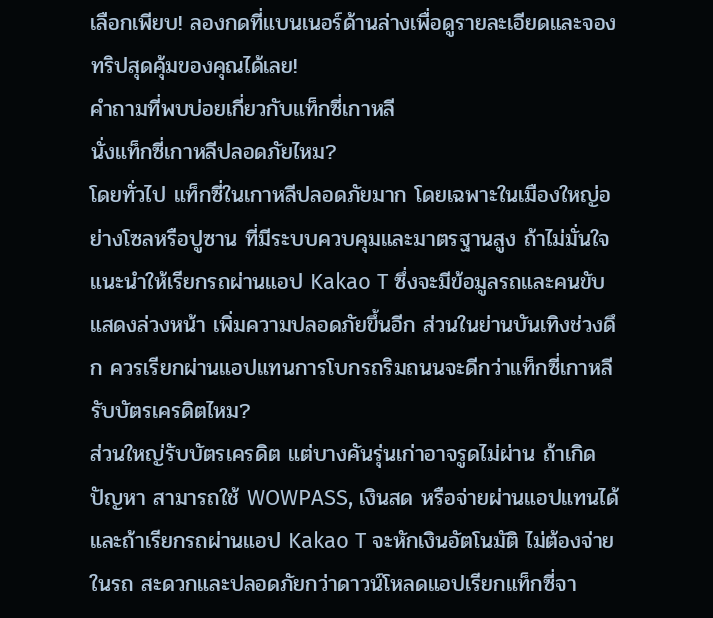เลือกเพียบ! ลองกดที่แบนเนอร์ด้านล่างเพื่อดูรายละเอียดและจองทริปสุดคุ้มของคุณได้เลย!
คำถามที่พบบ่อยเกี่ยวกับแท็กซี่เกาหลี
นั่งแท็กซี่เกาหลีปลอดภัยไหม?
โดยทั่วไป แท็กซี่ในเกาหลีปลอดภัยมาก โดยเฉพาะในเมืองใหญ่อย่างโซลหรือปูซาน ที่มีระบบควบคุมและมาตรฐานสูง ถ้าไม่มั่นใจ แนะนำให้เรียกรถผ่านแอป Kakao T ซึ่งจะมีข้อมูลรถและคนขับแสดงล่วงหน้า เพิ่มความปลอดภัยขึ้นอีก ส่วนในย่านบันเทิงช่วงดึก ควรเรียกผ่านแอปแทนการโบกรถริมถนนจะดีกว่าแท็กซี่เกาหลีรับบัตรเครดิตไหม?
ส่วนใหญ่รับบัตรเครดิต แต่บางคันรุ่นเก่าอาจรูดไม่ผ่าน ถ้าเกิดปัญหา สามารถใช้ WOWPASS, เงินสด หรือจ่ายผ่านแอปแทนได้ และถ้าเรียกรถผ่านแอป Kakao T จะหักเงินอัตโนมัติ ไม่ต้องจ่ายในรถ สะดวกและปลอดภัยกว่าดาวน์โหลดแอปเรียกแท็กซี่จา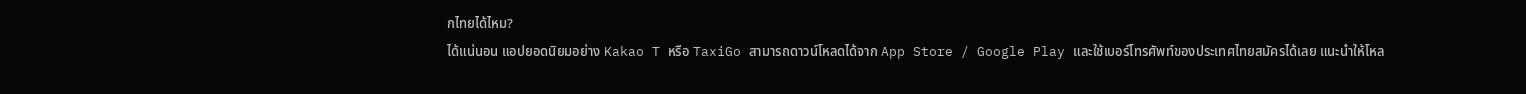กไทยได้ไหม?
ได้แน่นอน แอปยอดนิยมอย่าง Kakao T หรือ TaxiGo สามารถดาวน์โหลดได้จาก App Store / Google Play และใช้เบอร์โทรศัพท์ของประเทศไทยสมัครได้เลย แนะนำให้โหล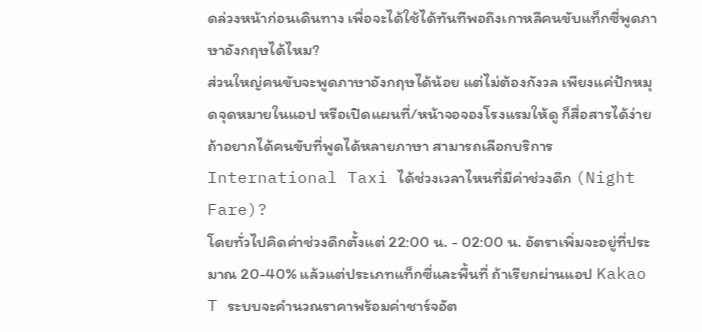ดล่วงหน้าก่อนเดินทาง เพื่อจะได้ใช้ได้ทันทีพอถึงเกาหลีคนขับแท็กซี่พูดภาษาอังกฤษได้ไหม?
ส่วนใหญ่คนขับจะพูดภาษาอังกฤษได้น้อย แต่ไม่ต้องกังวล เพียงแค่ปักหมุดจุดหมายในแอป หรือเปิดแผนที่/หน้าจอจองโรงแรมให้ดู ก็สื่อสารได้ง่าย ถ้าอยากได้คนขับที่พูดได้หลายภาษา สามารถเลือกบริการ International Taxi ได้ช่วงเวลาไหนที่มีค่าช่วงดึก (Night Fare)?
โดยทั่วไปคิดค่าช่วงดึกตั้งแต่ 22:00 น. - 02:00 น. อัตราเพิ่มจะอยู่ที่ประมาณ 20-40% แล้วแต่ประเภทแท็กซี่และพื้นที่ ถ้าเรียกผ่านแอป Kakao T ระบบจะคำนวณราคาพร้อมค่าชาร์จอัต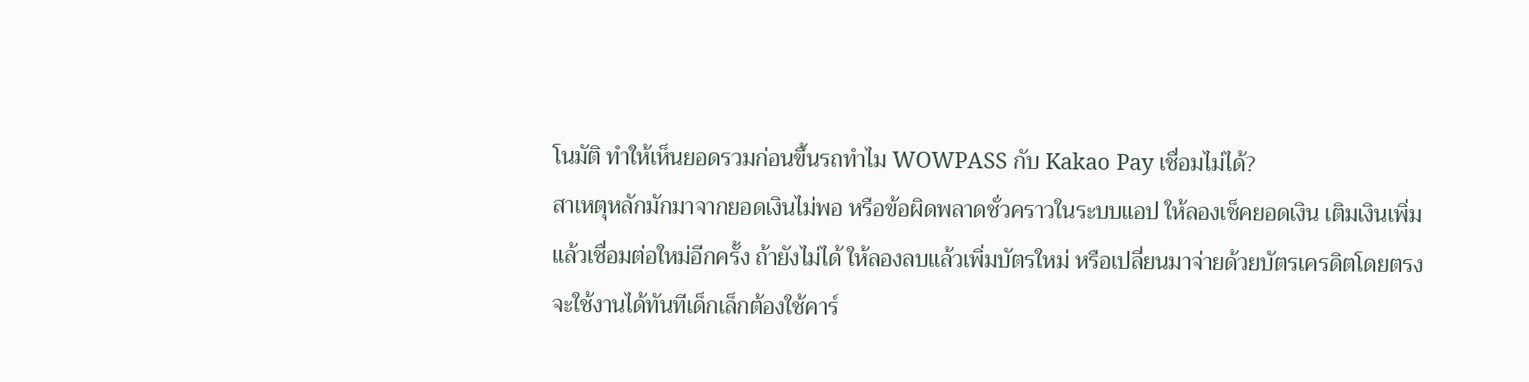โนมัติ ทำให้เห็นยอดรวมก่อนขึ้นรถทำไม WOWPASS กับ Kakao Pay เชื่อมไม่ได้?
สาเหตุหลักมักมาจากยอดเงินไม่พอ หรือข้อผิดพลาดชั่วคราวในระบบแอป ให้ลองเช็คยอดเงิน เติมเงินเพิ่ม แล้วเชื่อมต่อใหม่อีกครั้ง ถ้ายังไม่ได้ ให้ลองลบแล้วเพิ่มบัตรใหม่ หรือเปลี่ยนมาจ่ายด้วยบัตรเครดิตโดยตรง จะใช้งานได้ทันทีเด็กเล็กต้องใช้คาร์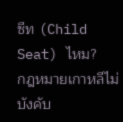ซีท (Child Seat) ไหม?
กฎหมายเกาหลีไม่บังคับ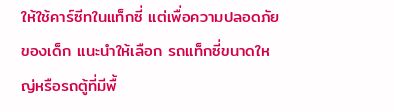ให้ใช้คาร์ซีทในแท็กซี่ แต่เพื่อความปลอดภัยของเด็ก แนะนำให้เลือก รถแท็กซี่ขนาดใหญ่หรือรถตู้ที่มีพื้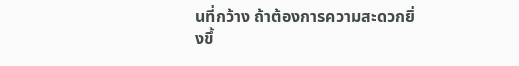นที่กว้าง ถ้าต้องการความสะดวกยิ่งขึ้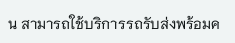น สามารถใช้บริการรถรับส่งพร้อมค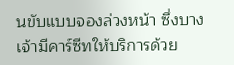นขับแบบจองล่วงหน้า ซึ่งบางเจ้ามีคาร์ซีทให้บริการด้วย